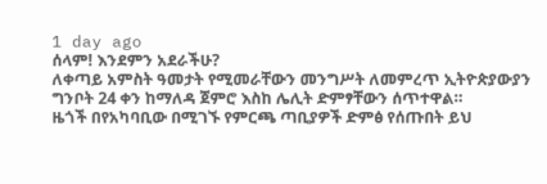1 day ago
ሰላም! እንደምን አደራችሁ?
ለቀጣይ አምስት ዓመታት የሚመራቸውን መንግሥት ለመምረጥ ኢትዮጵያውያን ግንቦት 24 ቀን ከማለዳ ጀምሮ እስከ ሌሊት ድምፃቸውን ሰጥተዋል።
ዜጎች በየአካባቢው በሚገኙ የምርጫ ጣቢያዎች ድምፅ የሰጡበት ይህ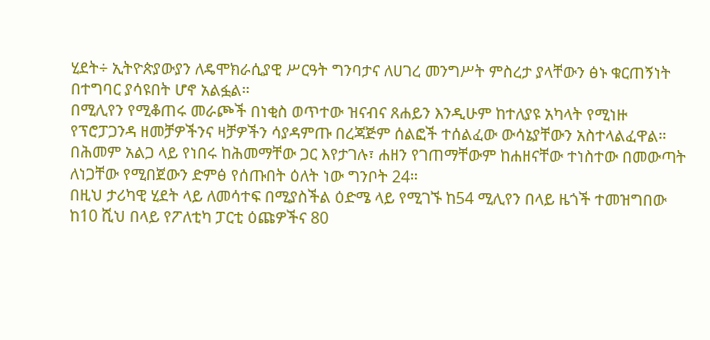ሂደት÷ ኢትዮጵያውያን ለዴሞክራሲያዊ ሥርዓት ግንባታና ለሀገረ መንግሥት ምስረታ ያላቸውን ፅኑ ቁርጠኝነት በተግባር ያሳዩበት ሆኖ አልፏል።
በሚሊየን የሚቆጠሩ መራጮች በነቂስ ወጥተው ዝናብና ጸሐይን እንዲሁም ከተለያዩ አካላት የሚነዙ የፕሮፓጋንዳ ዘመቻዎችንና ዛቻዎችን ሳያዳምጡ በረጃጅም ሰልፎች ተሰልፈው ውሳኔያቸውን አስተላልፈዋል።
በሕመም አልጋ ላይ የነበሩ ከሕመማቸው ጋር እየታገሉ፣ ሐዘን የገጠማቸውም ከሐዘናቸው ተነስተው በመውጣት ለነጋቸው የሚበጀውን ድምፅ የሰጡበት ዕለት ነው ግንቦት 24።
በዚህ ታሪካዊ ሂደት ላይ ለመሳተፍ በሚያስችል ዕድሜ ላይ የሚገኙ ከ54 ሚሊየን በላይ ዜጎች ተመዝግበው ከ10 ሺህ በላይ የፖለቲካ ፓርቲ ዕጩዎችና 80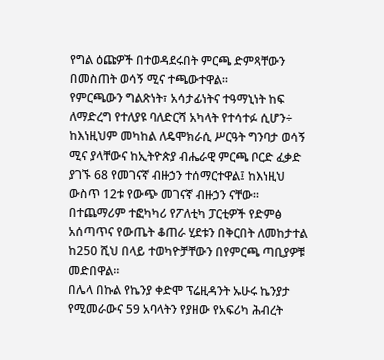የግል ዕጩዎች በተወዳደሩበት ምርጫ ድምጻቸውን በመስጠት ወሳኝ ሚና ተጫውተዋል።
የምርጫውን ግልጽነት፣ አሳታፊነትና ተዓማኒነት ከፍ ለማድረግ የተለያዩ ባለድርሻ አካላት የተሳተፉ ሲሆን÷ ከእነዚህም መካከል ለዴሞክራሲ ሥርዓት ግንባታ ወሳኝ ሚና ያላቸውና ከኢትዮጵያ ብሔራዊ ምርጫ ቦርድ ፈቃድ ያገኙ 68 የመገናኛ ብዙኃን ተሰማርተዋል፤ ከእነዚህ ውስጥ 12ቱ የውጭ መገናኛ ብዙኃን ናቸው።
በተጨማሪም ተፎካካሪ የፖለቲካ ፓርቲዎች የድምፅ አሰጣጥና የውጤት ቆጠራ ሂደቱን በቅርበት ለመከታተል ከ250 ሺህ በላይ ተወካዮቻቸውን በየምርጫ ጣቢያዎቹ መድበዋል።
በሌላ በኩል የኬንያ ቀድሞ ፕሬዚዳንት ኡሁሩ ኬንያታ የሚመራውና 59 አባላትን የያዘው የአፍሪካ ሕብረት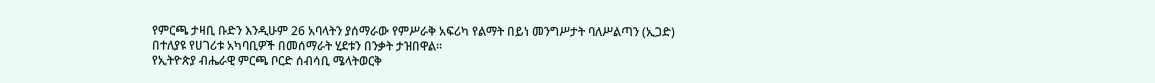የምርጫ ታዛቢ ቡድን እንዲሁም 26 አባላትን ያሰማራው የምሥራቅ አፍሪካ የልማት በይነ መንግሥታት ባለሥልጣን (ኢጋድ) በተለያዩ የሀገሪቱ አካባቢዎች በመሰማራት ሂደቱን በንቃት ታዝበዋል።
የኢትዮጵያ ብሔራዊ ምርጫ ቦርድ ሰብሳቢ ሜላትወርቅ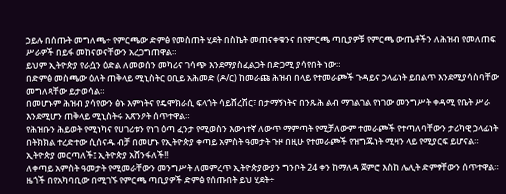ኃይሉ በሰጡት መግለጫ÷ የምርጫው ድምፅ የመስጠት ሂደት በስኬት መጠናቀቁንና በየምርጫ ጣቢያዎቹ የምርጫ ውጤቶችን ለሕዝብ የመለጠፍ ሥራዎች በይፋ መከናወናቸውን አረጋግጠዋል።
ይህም ኢትዮጵያ የራሷን ዕድል ለመወሰን መካሪና ገሳጭ እንደማያስፈልጋት በድጋሚ ያሳየበት ነው።
በድምፅ መስጫው ዕለት ጠቅላይ ሚኒስትር ዐቢይ አሕመድ (ዶ/ር) ከመራጩ ሕዝብ በላይ የተመራጮች ጉዳይና ኃላፊነት ይበልጥ እንደሚያሳስባቸው መግለጻቸው ይታወሳል።
በመሆኑም ሕዝብ ያሳየውን ፅኑ እምነትና የዴሞክራሲ ፍላጎት ሳይሸረሽር፣ በታማኝነትና በንጹሕ ልብ ማገልገል የነገው መንግሥት ቀዳሚ የቤት ሥራ እንደሚሆን ጠቅላይ ሚኒስትሩ አጽንዖት ሰጥተዋል።
የሕዝቡን ሕይወት የሚነካና የሀገሪቱን የነገ ዕጣ ፈንታ የሚወስን እውነተኛ ለውጥ ማምጣት የሚቻለውም ተመራጮች የተጣለባቸውን ታሪካዊ ኃላፊነት በትክክል ተረድተው ሲሰናዱ ብቻ በመሆኑ የኢትዮጵያ ቀጣይ አምስት ዓመታት ጉዞ በዚሁ የተመራጮች የዝግጁነት ሚዛን ላይ የሚያርፍ ይሆናል።
ኢትዮጵያ መርጣለች፤ ኢትዮጵያ አሸንፋለች!!
ለቀጣይ አምስት ዓመታት የሚመራቸውን መንግሥት ለመምረጥ ኢትዮጵያውያን ግንቦት 24 ቀን ከማለዳ ጀምሮ እስከ ሌሊት ድምፃቸውን ሰጥተዋል።
ዜጎች በየአካባቢው በሚገኙ የምርጫ ጣቢያዎች ድምፅ የሰጡበት ይህ ሂደት÷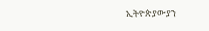ኢትዮጵያውያን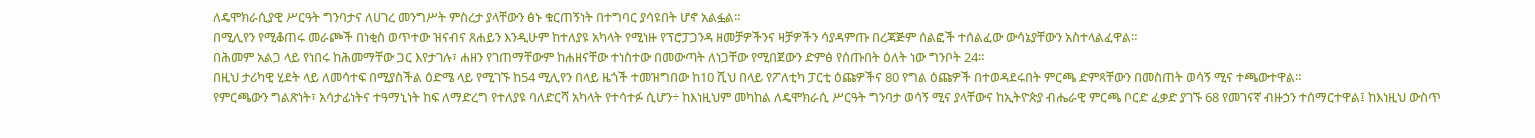ለዴሞክራሲያዊ ሥርዓት ግንባታና ለሀገረ መንግሥት ምስረታ ያላቸውን ፅኑ ቁርጠኝነት በተግባር ያሳዩበት ሆኖ አልፏል።
በሚሊየን የሚቆጠሩ መራጮች በነቂስ ወጥተው ዝናብና ጸሐይን እንዲሁም ከተለያዩ አካላት የሚነዙ የፕሮፓጋንዳ ዘመቻዎችንና ዛቻዎችን ሳያዳምጡ በረጃጅም ሰልፎች ተሰልፈው ውሳኔያቸውን አስተላልፈዋል።
በሕመም አልጋ ላይ የነበሩ ከሕመማቸው ጋር እየታገሉ፣ ሐዘን የገጠማቸውም ከሐዘናቸው ተነስተው በመውጣት ለነጋቸው የሚበጀውን ድምፅ የሰጡበት ዕለት ነው ግንቦት 24።
በዚህ ታሪካዊ ሂደት ላይ ለመሳተፍ በሚያስችል ዕድሜ ላይ የሚገኙ ከ54 ሚሊየን በላይ ዜጎች ተመዝግበው ከ10 ሺህ በላይ የፖለቲካ ፓርቲ ዕጩዎችና 80 የግል ዕጩዎች በተወዳደሩበት ምርጫ ድምጻቸውን በመስጠት ወሳኝ ሚና ተጫውተዋል።
የምርጫውን ግልጽነት፣ አሳታፊነትና ተዓማኒነት ከፍ ለማድረግ የተለያዩ ባለድርሻ አካላት የተሳተፉ ሲሆን÷ ከእነዚህም መካከል ለዴሞክራሲ ሥርዓት ግንባታ ወሳኝ ሚና ያላቸውና ከኢትዮጵያ ብሔራዊ ምርጫ ቦርድ ፈቃድ ያገኙ 68 የመገናኛ ብዙኃን ተሰማርተዋል፤ ከእነዚህ ውስጥ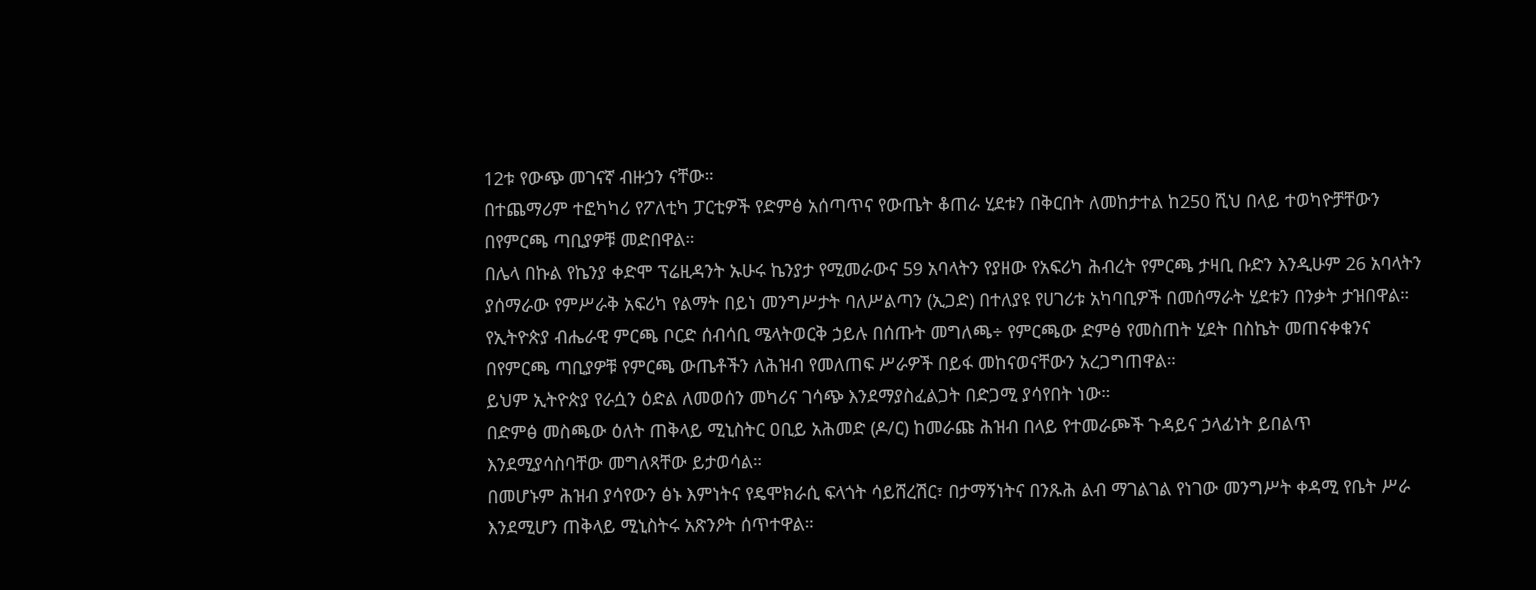12ቱ የውጭ መገናኛ ብዙኃን ናቸው።
በተጨማሪም ተፎካካሪ የፖለቲካ ፓርቲዎች የድምፅ አሰጣጥና የውጤት ቆጠራ ሂደቱን በቅርበት ለመከታተል ከ250 ሺህ በላይ ተወካዮቻቸውን በየምርጫ ጣቢያዎቹ መድበዋል።
በሌላ በኩል የኬንያ ቀድሞ ፕሬዚዳንት ኡሁሩ ኬንያታ የሚመራውና 59 አባላትን የያዘው የአፍሪካ ሕብረት የምርጫ ታዛቢ ቡድን እንዲሁም 26 አባላትን ያሰማራው የምሥራቅ አፍሪካ የልማት በይነ መንግሥታት ባለሥልጣን (ኢጋድ) በተለያዩ የሀገሪቱ አካባቢዎች በመሰማራት ሂደቱን በንቃት ታዝበዋል።
የኢትዮጵያ ብሔራዊ ምርጫ ቦርድ ሰብሳቢ ሜላትወርቅ ኃይሉ በሰጡት መግለጫ÷ የምርጫው ድምፅ የመስጠት ሂደት በስኬት መጠናቀቁንና በየምርጫ ጣቢያዎቹ የምርጫ ውጤቶችን ለሕዝብ የመለጠፍ ሥራዎች በይፋ መከናወናቸውን አረጋግጠዋል።
ይህም ኢትዮጵያ የራሷን ዕድል ለመወሰን መካሪና ገሳጭ እንደማያስፈልጋት በድጋሚ ያሳየበት ነው።
በድምፅ መስጫው ዕለት ጠቅላይ ሚኒስትር ዐቢይ አሕመድ (ዶ/ር) ከመራጩ ሕዝብ በላይ የተመራጮች ጉዳይና ኃላፊነት ይበልጥ እንደሚያሳስባቸው መግለጻቸው ይታወሳል።
በመሆኑም ሕዝብ ያሳየውን ፅኑ እምነትና የዴሞክራሲ ፍላጎት ሳይሸረሽር፣ በታማኝነትና በንጹሕ ልብ ማገልገል የነገው መንግሥት ቀዳሚ የቤት ሥራ እንደሚሆን ጠቅላይ ሚኒስትሩ አጽንዖት ሰጥተዋል።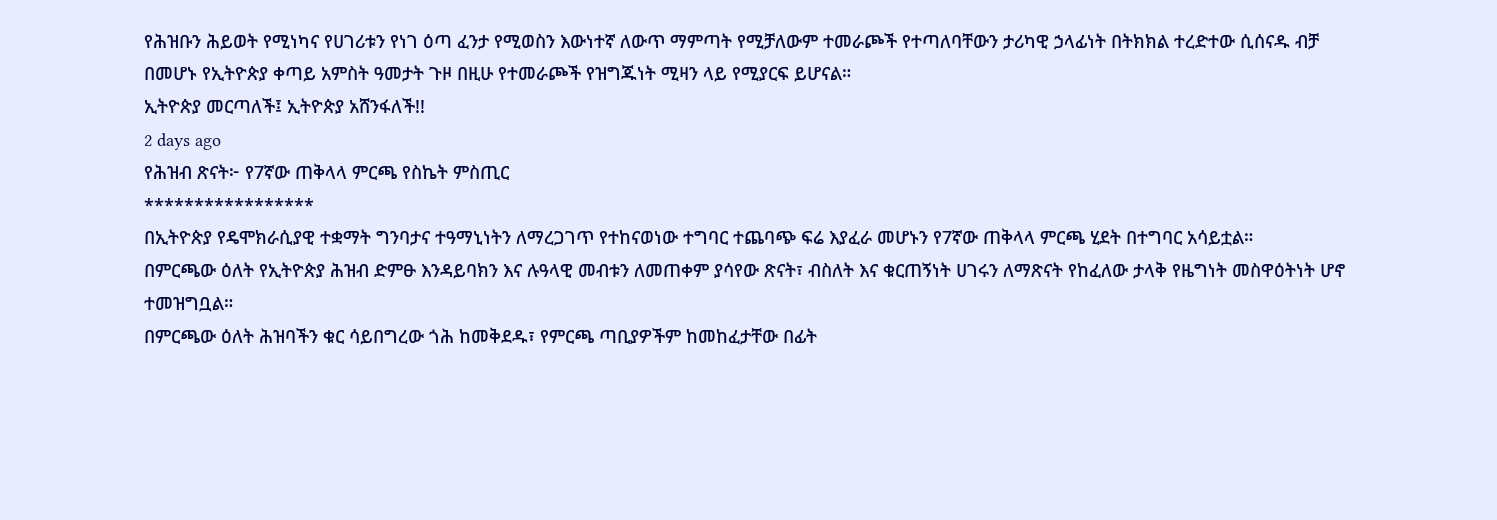የሕዝቡን ሕይወት የሚነካና የሀገሪቱን የነገ ዕጣ ፈንታ የሚወስን እውነተኛ ለውጥ ማምጣት የሚቻለውም ተመራጮች የተጣለባቸውን ታሪካዊ ኃላፊነት በትክክል ተረድተው ሲሰናዱ ብቻ በመሆኑ የኢትዮጵያ ቀጣይ አምስት ዓመታት ጉዞ በዚሁ የተመራጮች የዝግጁነት ሚዛን ላይ የሚያርፍ ይሆናል።
ኢትዮጵያ መርጣለች፤ ኢትዮጵያ አሸንፋለች!!
2 days ago
የሕዝብ ጽናት፦ የ7ኛው ጠቅላላ ምርጫ የስኬት ምስጢር
*****************
በኢትዮጵያ የዴሞክራሲያዊ ተቋማት ግንባታና ተዓማኒነትን ለማረጋገጥ የተከናወነው ተግባር ተጨባጭ ፍሬ እያፈራ መሆኑን የ7ኛው ጠቅላላ ምርጫ ሂደት በተግባር አሳይቷል።
በምርጫው ዕለት የኢትዮጵያ ሕዝብ ድምፁ እንዳይባክን እና ሉዓላዊ መብቱን ለመጠቀም ያሳየው ጽናት፣ ብስለት እና ቁርጠኝነት ሀገሩን ለማጽናት የከፈለው ታላቅ የዜግነት መስዋዕትነት ሆኖ ተመዝግቧል።
በምርጫው ዕለት ሕዝባችን ቁር ሳይበግረው ጎሕ ከመቅደዱ፣ የምርጫ ጣቢያዎችም ከመከፈታቸው በፊት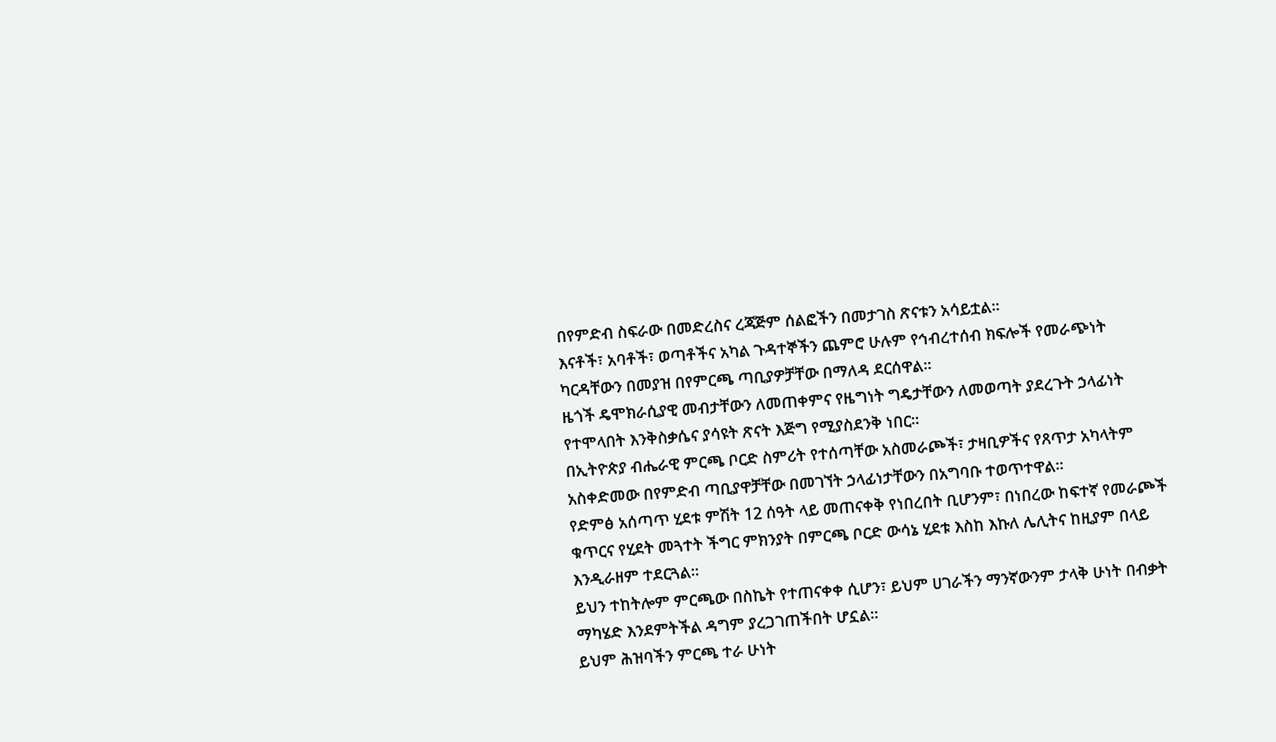በየምድብ ስፍራው በመድረስና ረጃጅም ሰልፎችን በመታገስ ጽናቱን አሳይቷል።
እናቶች፣ አባቶች፣ ወጣቶችና አካል ጉዳተኞችን ጨምሮ ሁሉም የኅብረተሰብ ክፍሎች የመራጭነት ካርዳቸውን በመያዝ በየምርጫ ጣቢያዎቻቸው በማለዳ ደርሰዋል።
ዜጎች ዴሞክራሲያዊ መብታቸውን ለመጠቀምና የዜግነት ግዴታቸውን ለመወጣት ያደረጉት ኃላፊነት የተሞላበት እንቅስቃሴና ያሳዩት ጽናት እጅግ የሚያስደንቅ ነበር።
በኢትዮጵያ ብሔራዊ ምርጫ ቦርድ ስምሪት የተሰጣቸው አስመራጮች፣ ታዛቢዎችና የጸጥታ አካላትም አስቀድመው በየምድብ ጣቢያዋቻቸው በመገኘት ኃላፊነታቸውን በአግባቡ ተወጥተዋል።
የድምፅ አሰጣጥ ሂደቱ ምሽት 12 ሰዓት ላይ መጠናቀቅ የነበረበት ቢሆንም፣ በነበረው ከፍተኛ የመራጮች ቁጥርና የሂደት መጓተት ችግር ምክንያት በምርጫ ቦርድ ውሳኔ ሂደቱ እስከ እኩለ ሌሊትና ከዚያም በላይ እንዲራዘም ተደርጓል።
ይህን ተከትሎም ምርጫው በስኬት የተጠናቀቀ ሲሆን፣ ይህም ሀገራችን ማንኛውንም ታላቅ ሁነት በብቃት ማካሄድ እንደምትችል ዳግም ያረጋገጠችበት ሆኗል።
ይህም ሕዝባችን ምርጫ ተራ ሁነት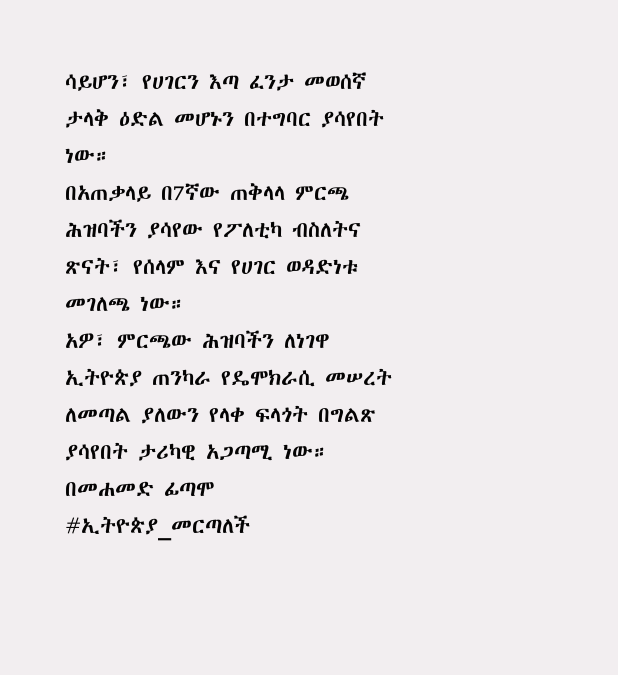ሳይሆን፣ የሀገርን እጣ ፈንታ መወሰኛ ታላቅ ዕድል መሆኑን በተግባር ያሳየበት ነው።
በአጠቃላይ በ7ኛው ጠቅላላ ምርጫ ሕዝባችን ያሳየው የፖለቲካ ብስለትና ጽናት፣ የሰላም እና የሀገር ወዳድነቱ መገለጫ ነው።
አዎ፣ ምርጫው ሕዝባችን ለነገዋ ኢትዮጵያ ጠንካራ የዴሞክራሲ መሠረት ለመጣል ያለውን የላቀ ፍላጎት በግልጽ ያሳየበት ታሪካዊ አጋጣሚ ነው።
በመሐመድ ፊጣሞ
#ኢትዮጵያ_መርጣለች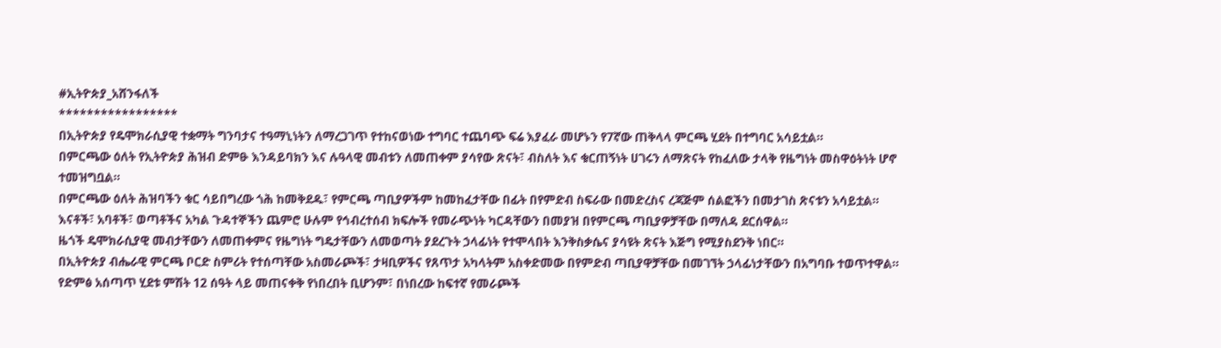#ኢትዮጵያ_አሸንፋለች
*****************
በኢትዮጵያ የዴሞክራሲያዊ ተቋማት ግንባታና ተዓማኒነትን ለማረጋገጥ የተከናወነው ተግባር ተጨባጭ ፍሬ እያፈራ መሆኑን የ7ኛው ጠቅላላ ምርጫ ሂደት በተግባር አሳይቷል።
በምርጫው ዕለት የኢትዮጵያ ሕዝብ ድምፁ እንዳይባክን እና ሉዓላዊ መብቱን ለመጠቀም ያሳየው ጽናት፣ ብስለት እና ቁርጠኝነት ሀገሩን ለማጽናት የከፈለው ታላቅ የዜግነት መስዋዕትነት ሆኖ ተመዝግቧል።
በምርጫው ዕለት ሕዝባችን ቁር ሳይበግረው ጎሕ ከመቅደዱ፣ የምርጫ ጣቢያዎችም ከመከፈታቸው በፊት በየምድብ ስፍራው በመድረስና ረጃጅም ሰልፎችን በመታገስ ጽናቱን አሳይቷል።
እናቶች፣ አባቶች፣ ወጣቶችና አካል ጉዳተኞችን ጨምሮ ሁሉም የኅብረተሰብ ክፍሎች የመራጭነት ካርዳቸውን በመያዝ በየምርጫ ጣቢያዎቻቸው በማለዳ ደርሰዋል።
ዜጎች ዴሞክራሲያዊ መብታቸውን ለመጠቀምና የዜግነት ግዴታቸውን ለመወጣት ያደረጉት ኃላፊነት የተሞላበት እንቅስቃሴና ያሳዩት ጽናት እጅግ የሚያስደንቅ ነበር።
በኢትዮጵያ ብሔራዊ ምርጫ ቦርድ ስምሪት የተሰጣቸው አስመራጮች፣ ታዛቢዎችና የጸጥታ አካላትም አስቀድመው በየምድብ ጣቢያዋቻቸው በመገኘት ኃላፊነታቸውን በአግባቡ ተወጥተዋል።
የድምፅ አሰጣጥ ሂደቱ ምሽት 12 ሰዓት ላይ መጠናቀቅ የነበረበት ቢሆንም፣ በነበረው ከፍተኛ የመራጮች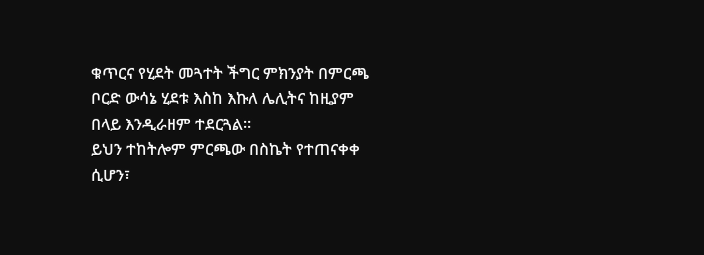ቁጥርና የሂደት መጓተት ችግር ምክንያት በምርጫ ቦርድ ውሳኔ ሂደቱ እስከ እኩለ ሌሊትና ከዚያም በላይ እንዲራዘም ተደርጓል።
ይህን ተከትሎም ምርጫው በስኬት የተጠናቀቀ ሲሆን፣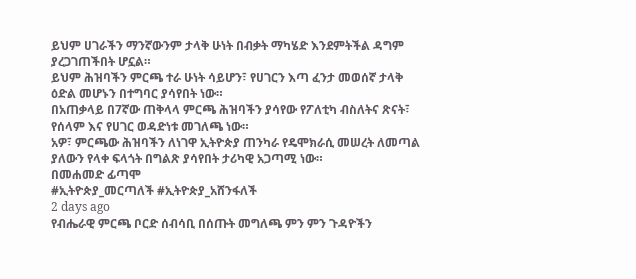ይህም ሀገራችን ማንኛውንም ታላቅ ሁነት በብቃት ማካሄድ እንደምትችል ዳግም ያረጋገጠችበት ሆኗል።
ይህም ሕዝባችን ምርጫ ተራ ሁነት ሳይሆን፣ የሀገርን እጣ ፈንታ መወሰኛ ታላቅ ዕድል መሆኑን በተግባር ያሳየበት ነው።
በአጠቃላይ በ7ኛው ጠቅላላ ምርጫ ሕዝባችን ያሳየው የፖለቲካ ብስለትና ጽናት፣ የሰላም እና የሀገር ወዳድነቱ መገለጫ ነው።
አዎ፣ ምርጫው ሕዝባችን ለነገዋ ኢትዮጵያ ጠንካራ የዴሞክራሲ መሠረት ለመጣል ያለውን የላቀ ፍላጎት በግልጽ ያሳየበት ታሪካዊ አጋጣሚ ነው።
በመሐመድ ፊጣሞ
#ኢትዮጵያ_መርጣለች #ኢትዮጵያ_አሸንፋለች
2 days ago
የብሔራዊ ምርጫ ቦርድ ሰብሳቢ በሰጡት መግለጫ ምን ምን ጉዳዮችን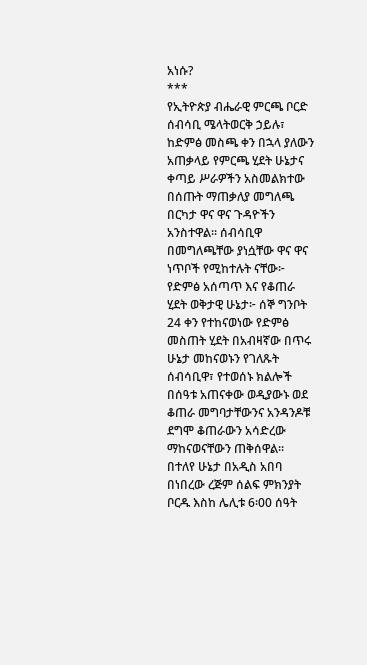አነሱ?
***
የኢትዮጵያ ብሔራዊ ምርጫ ቦርድ ሰብሳቢ ሜላትወርቅ ኃይሉ፣ ከድምፅ መስጫ ቀን በኋላ ያለውን አጠቃላይ የምርጫ ሂደት ሁኔታና ቀጣይ ሥራዎችን አስመልክተው በሰጡት ማጠቃለያ መግለጫ በርካታ ዋና ዋና ጉዳዮችን አንስተዋል፡፡ ሰብሳቢዋ በመግለጫቸው ያነሷቸው ዋና ዋና ነጥቦች የሚከተሉት ናቸው፦
የድምፅ አሰጣጥ እና የቆጠራ ሂደት ወቅታዊ ሁኔታ፦ ሰኞ ግንቦት 24 ቀን የተከናወነው የድምፅ መስጠት ሂደት በአብዛኛው በጥሩ ሁኔታ መከናወኑን የገለጹት ሰብሳቢዋ፣ የተወሰኑ ክልሎች በሰዓቱ አጠናቀው ወዲያውኑ ወደ ቆጠራ መግባታቸውንና አንዳንዶቹ ደግሞ ቆጠራውን አሳድረው ማከናወናቸውን ጠቅሰዋል፡፡
በተለየ ሁኔታ በአዲስ አበባ በነበረው ረጅም ሰልፍ ምክንያት ቦርዱ እስከ ሌሊቱ 6፡00 ሰዓት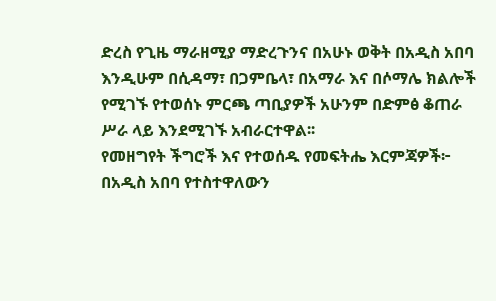ድረስ የጊዜ ማራዘሚያ ማድረጉንና በአሁኑ ወቅት በአዲስ አበባ እንዲሁም በሲዳማ፣ በጋምቤላ፣ በአማራ እና በሶማሌ ክልሎች የሚገኙ የተወሰኑ ምርጫ ጣቢያዎች አሁንም በድምፅ ቆጠራ ሥራ ላይ እንደሚገኙ አብራርተዋል፡፡
የመዘግየት ችግሮች እና የተወሰዱ የመፍትሔ እርምጃዎች፦ በአዲስ አበባ የተስተዋለውን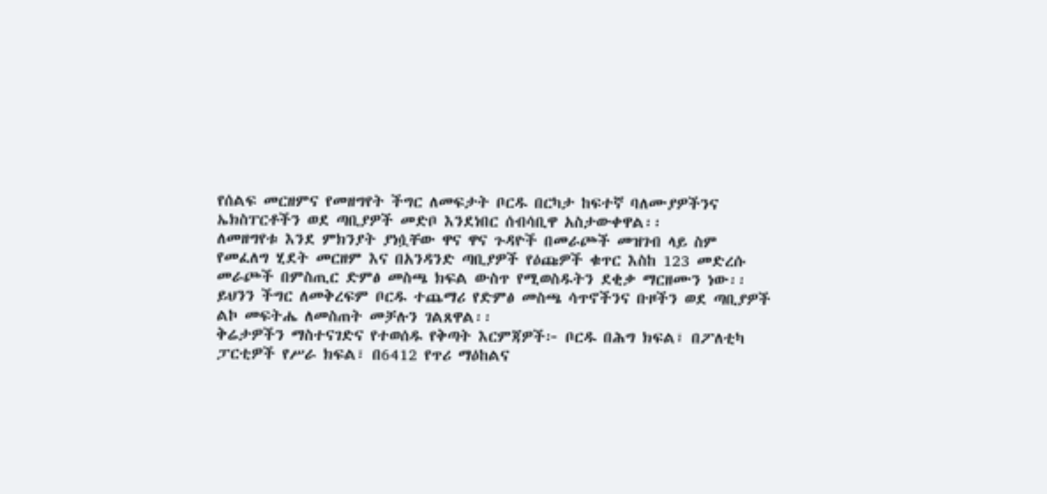የሰልፍ መርዘምና የመዘግየት ችግር ለመፍታት ቦርዱ በርካታ ከፍተኛ ባለሙያዎችንና ኤክስፐርቶችን ወደ ጣቢያዎች መድቦ እንደነበር ሰብሳቢዋ አስታውቀዋል፡፡
ለመዘግየቱ እንደ ምክንያት ያነሷቸው ዋና ዋና ጉዳዮች በመራጮች መዝገብ ላይ ስም የመፈለግ ሂደት መርዘም እና በአንዳንድ ጣቢያዎች የዕጩዎች ቁጥር እስከ 123 መድረሱ መራጮች በምስጢር ድምፅ መስጫ ክፍል ውስጥ የሚወስዱትን ደቂቃ ማርዘሙን ነው፡፡
ይህንን ችግር ለመቅረፍም ቦርዱ ተጨማሪ የድምፅ መስጫ ሳጥኖችንና ቡዞችን ወደ ጣቢያዎች ልኮ መፍትሔ ለመስጠት መቻሉን ገልጸዋል፡፡
ቅሬታዎችን ማስተናገድና የተወሰዱ የቅጣት እርምጃዎች፦ ቦርዱ በሕግ ክፍል፣ በፖለቲካ ፓርቲዎች የሥራ ክፍል፣ በ6412 የጥሪ ማዕከልና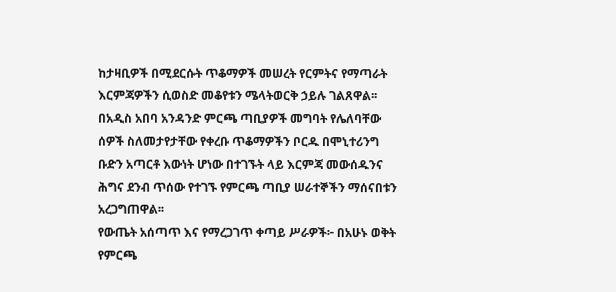ከታዛቢዎች በሚደርሱት ጥቆማዎች መሠረት የርምትና የማጣራት እርምጃዎችን ሲወስድ መቆየቱን ሜላትወርቅ ኃይሉ ገልጸዋል፡፡
በአዲስ አበባ አንዳንድ ምርጫ ጣቢያዎች መግባት የሌለባቸው ሰዎች ስለመታየታቸው የቀረቡ ጥቆማዎችን ቦርዱ በሞኒተሪንግ ቡድን አጣርቶ እውነት ሆነው በተገኙት ላይ እርምጃ መውሰዱንና ሕግና ደንብ ጥሰው የተገኙ የምርጫ ጣቢያ ሠራተኞችን ማሰናበቱን አረጋግጠዋል፡፡
የውጤት አሰጣጥ እና የማረጋገጥ ቀጣይ ሥራዎች፦ በአሁኑ ወቅት የምርጫ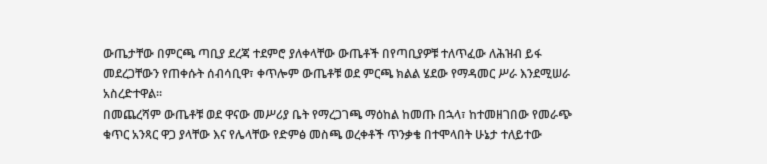ውጤታቸው በምርጫ ጣቢያ ደረጃ ተደምሮ ያለቀላቸው ውጤቶች በየጣቢያዎቹ ተለጥፈው ለሕዝብ ይፋ መደረጋቸውን የጠቀሱት ሰብሳቢዋ፣ ቀጥሎም ውጤቶቹ ወደ ምርጫ ክልል ሄደው የማዳመር ሥራ እንደሚሠራ አስረድተዋል፡፡
በመጨረሻም ውጤቶቹ ወደ ዋናው መሥሪያ ቤት የማረጋገጫ ማዕከል ከመጡ በኋላ፣ ከተመዘገበው የመራጭ ቁጥር አንጻር ዋጋ ያላቸው እና የሌላቸው የድምፅ መስጫ ወረቀቶች ጥንቃቄ በተሞላበት ሁኔታ ተለይተው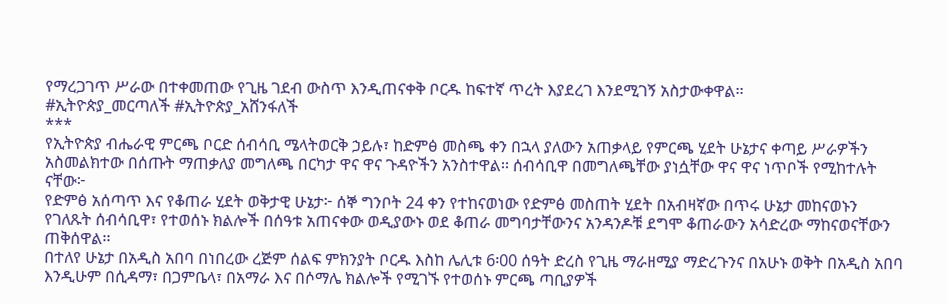የማረጋገጥ ሥራው በተቀመጠው የጊዜ ገደብ ውስጥ እንዲጠናቀቅ ቦርዱ ከፍተኛ ጥረት እያደረገ እንደሚገኝ አስታውቀዋል፡፡
#ኢትዮጵያ_መርጣለች #ኢትዮጵያ_አሸንፋለች
***
የኢትዮጵያ ብሔራዊ ምርጫ ቦርድ ሰብሳቢ ሜላትወርቅ ኃይሉ፣ ከድምፅ መስጫ ቀን በኋላ ያለውን አጠቃላይ የምርጫ ሂደት ሁኔታና ቀጣይ ሥራዎችን አስመልክተው በሰጡት ማጠቃለያ መግለጫ በርካታ ዋና ዋና ጉዳዮችን አንስተዋል፡፡ ሰብሳቢዋ በመግለጫቸው ያነሷቸው ዋና ዋና ነጥቦች የሚከተሉት ናቸው፦
የድምፅ አሰጣጥ እና የቆጠራ ሂደት ወቅታዊ ሁኔታ፦ ሰኞ ግንቦት 24 ቀን የተከናወነው የድምፅ መስጠት ሂደት በአብዛኛው በጥሩ ሁኔታ መከናወኑን የገለጹት ሰብሳቢዋ፣ የተወሰኑ ክልሎች በሰዓቱ አጠናቀው ወዲያውኑ ወደ ቆጠራ መግባታቸውንና አንዳንዶቹ ደግሞ ቆጠራውን አሳድረው ማከናወናቸውን ጠቅሰዋል፡፡
በተለየ ሁኔታ በአዲስ አበባ በነበረው ረጅም ሰልፍ ምክንያት ቦርዱ እስከ ሌሊቱ 6፡00 ሰዓት ድረስ የጊዜ ማራዘሚያ ማድረጉንና በአሁኑ ወቅት በአዲስ አበባ እንዲሁም በሲዳማ፣ በጋምቤላ፣ በአማራ እና በሶማሌ ክልሎች የሚገኙ የተወሰኑ ምርጫ ጣቢያዎች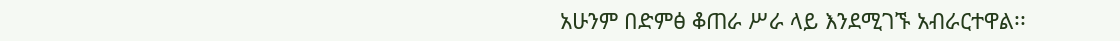አሁንም በድምፅ ቆጠራ ሥራ ላይ እንደሚገኙ አብራርተዋል፡፡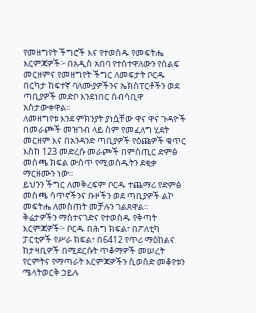የመዘግየት ችግሮች እና የተወሰዱ የመፍትሔ እርምጃዎች፦ በአዲስ አበባ የተስተዋለውን የሰልፍ መርዘምና የመዘግየት ችግር ለመፍታት ቦርዱ በርካታ ከፍተኛ ባለሙያዎችንና ኤክስፐርቶችን ወደ ጣቢያዎች መድቦ እንደነበር ሰብሳቢዋ አስታውቀዋል፡፡
ለመዘግየቱ እንደ ምክንያት ያነሷቸው ዋና ዋና ጉዳዮች በመራጮች መዝገብ ላይ ስም የመፈለግ ሂደት መርዘም እና በአንዳንድ ጣቢያዎች የዕጩዎች ቁጥር እስከ 123 መድረሱ መራጮች በምስጢር ድምፅ መስጫ ክፍል ውስጥ የሚወስዱትን ደቂቃ ማርዘሙን ነው፡፡
ይህንን ችግር ለመቅረፍም ቦርዱ ተጨማሪ የድምፅ መስጫ ሳጥኖችንና ቡዞችን ወደ ጣቢያዎች ልኮ መፍትሔ ለመስጠት መቻሉን ገልጸዋል፡፡
ቅሬታዎችን ማስተናገድና የተወሰዱ የቅጣት እርምጃዎች፦ ቦርዱ በሕግ ክፍል፣ በፖለቲካ ፓርቲዎች የሥራ ክፍል፣ በ6412 የጥሪ ማዕከልና ከታዛቢዎች በሚደርሱት ጥቆማዎች መሠረት የርምትና የማጣራት እርምጃዎችን ሲወስድ መቆየቱን ሜላትወርቅ ኃይሉ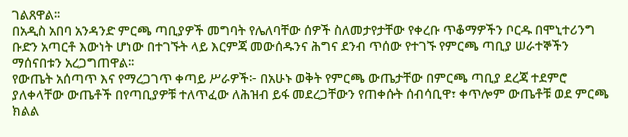ገልጸዋል፡፡
በአዲስ አበባ አንዳንድ ምርጫ ጣቢያዎች መግባት የሌለባቸው ሰዎች ስለመታየታቸው የቀረቡ ጥቆማዎችን ቦርዱ በሞኒተሪንግ ቡድን አጣርቶ እውነት ሆነው በተገኙት ላይ እርምጃ መውሰዱንና ሕግና ደንብ ጥሰው የተገኙ የምርጫ ጣቢያ ሠራተኞችን ማሰናበቱን አረጋግጠዋል፡፡
የውጤት አሰጣጥ እና የማረጋገጥ ቀጣይ ሥራዎች፦ በአሁኑ ወቅት የምርጫ ውጤታቸው በምርጫ ጣቢያ ደረጃ ተደምሮ ያለቀላቸው ውጤቶች በየጣቢያዎቹ ተለጥፈው ለሕዝብ ይፋ መደረጋቸውን የጠቀሱት ሰብሳቢዋ፣ ቀጥሎም ውጤቶቹ ወደ ምርጫ ክልል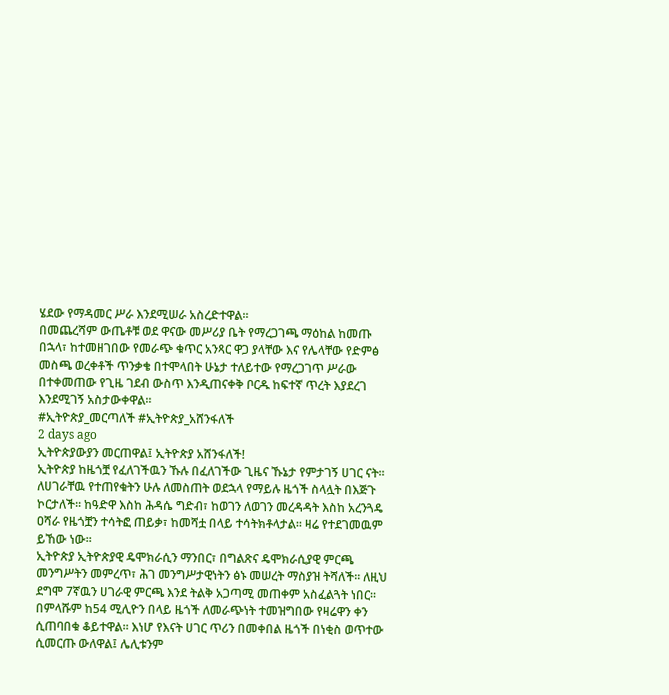ሄደው የማዳመር ሥራ እንደሚሠራ አስረድተዋል፡፡
በመጨረሻም ውጤቶቹ ወደ ዋናው መሥሪያ ቤት የማረጋገጫ ማዕከል ከመጡ በኋላ፣ ከተመዘገበው የመራጭ ቁጥር አንጻር ዋጋ ያላቸው እና የሌላቸው የድምፅ መስጫ ወረቀቶች ጥንቃቄ በተሞላበት ሁኔታ ተለይተው የማረጋገጥ ሥራው በተቀመጠው የጊዜ ገደብ ውስጥ እንዲጠናቀቅ ቦርዱ ከፍተኛ ጥረት እያደረገ እንደሚገኝ አስታውቀዋል፡፡
#ኢትዮጵያ_መርጣለች #ኢትዮጵያ_አሸንፋለች
2 days ago
ኢትዮጵያውያን መርጠዋል፤ ኢትዮጵያ አሸንፋለች!
ኢትዮጵያ ከዜጎቿ የፈለገችዉን ኹሉ በፈለገችው ጊዜና ኹኔታ የምታገኝ ሀገር ናት፡፡ ለሀገራቸዉ የተጠየቁትን ሁሉ ለመስጠት ወደኋላ የማይሉ ዜጎች ስላሏት በእጅጉ ኮርታለች፡፡ ከዓድዋ እስከ ሕዳሴ ግድብ፣ ከወገን ለወገን መረዳዳት እስከ አረንጓዴ ዐሻራ የዜጎቿን ተሳትፎ ጠይቃ፣ ከመሻቷ በላይ ተሳትክቶላታል፡፡ ዛሬ የተደገመዉም ይኸው ነው፡፡
ኢትዮጵያ ኢትዮጵያዊ ዴሞክራሲን ማንበር፣ በግልጽና ዴሞክራሲያዊ ምርጫ መንግሥትን መምረጥ፣ ሕገ መንግሥታዊነትን ፅኑ መሠረት ማስያዝ ትሻለች፡፡ ለዚህ ደግሞ 7ኛዉን ሀገራዊ ምርጫ እንደ ትልቅ አጋጣሚ መጠቀም አስፈልጓት ነበር፡፡
በምላሹም ከ54 ሚሊዮን በላይ ዜጎች ለመራጭነት ተመዝግበው የዛሬዋን ቀን ሲጠባበቁ ቆይተዋል፡፡ እነሆ የእናት ሀገር ጥሪን በመቀበል ዜጎች በነቂስ ወጥተው ሲመርጡ ውለዋል፤ ሌሊቱንም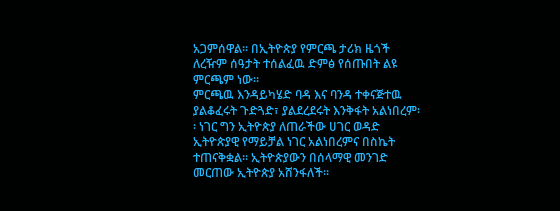አጋምሰዋል፡፡ በኢትዮጵያ የምርጫ ታሪክ ዜጎች ለረዥም ሰዓታት ተሰልፈዉ ድምፅ የሰጡበት ልዩ ምርጫም ነው፡፡
ምርጫዉ እንዳይካሄድ ባዳ እና ባንዳ ተቀናጅተዉ ያልቆፈሩት ጉድጓድ፣ ያልደረደሩት እንቅፋት አልነበረም፡፡ ነገር ግን ኢትዮጵያ ለጠራችው ሀገር ወዳድ ኢትዮጵያዊ የማይቻል ነገር አልነበረምና በስኬት ተጠናቅቋል፡፡ ኢትዮጵያውን በሰላማዊ መንገድ መርጠው ኢትዮጵያ አሸንፋለች፡፡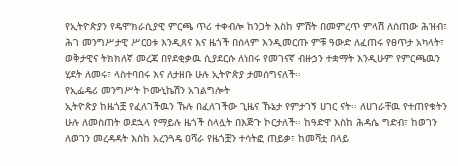የኢትዮጵያን የዴሞክራሲያዊ ምርጫ ጥሪ ተቀብሎ ከንጋት እስከ ምሽት በመምረጥ ምላሽ ለሰጠው ሕዝብ፣ ሕገ መንግሥታዊ ሥርዐቱ እንዲጸና እና ዜጎች በሰላም እንዲመርጡ ምቹ ዓውድ ለፈጠሩ የፀጥታ አካላት፣ ወቅታዊና ትክክለኛ መረጃ በየደቂቃዉ ሲያደርሱ ለነበሩ የመገናኛ ብዙኃን ተቋማት እንዲሁም የምርጫዉን ሂደት ለመሩ፣ ላስተባበሩ እና ለታዘቡ ሁሉ ኢትዮጵያ ታመሰግናለች፡፡
የኢፌዴሪ መንግሥት ኮሙኒኬሽን አገልግሎት
ኢትዮጵያ ከዜጎቿ የፈለገችዉን ኹሉ በፈለገችው ጊዜና ኹኔታ የምታገኝ ሀገር ናት፡፡ ለሀገራቸዉ የተጠየቁትን ሁሉ ለመስጠት ወደኋላ የማይሉ ዜጎች ስላሏት በእጅጉ ኮርታለች፡፡ ከዓድዋ እስከ ሕዳሴ ግድብ፣ ከወገን ለወገን መረዳዳት እስከ አረንጓዴ ዐሻራ የዜጎቿን ተሳትፎ ጠይቃ፣ ከመሻቷ በላይ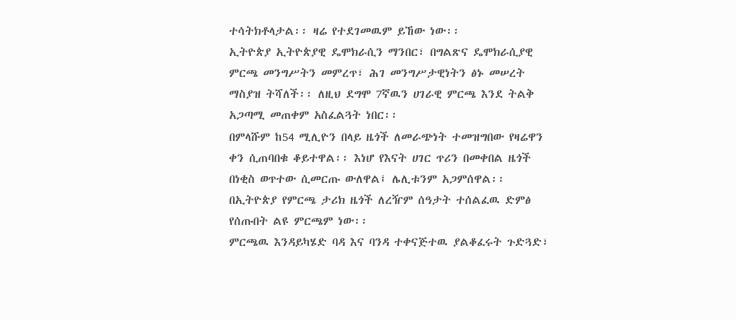ተሳትክቶላታል፡፡ ዛሬ የተደገመዉም ይኸው ነው፡፡
ኢትዮጵያ ኢትዮጵያዊ ዴሞክራሲን ማንበር፣ በግልጽና ዴሞክራሲያዊ ምርጫ መንግሥትን መምረጥ፣ ሕገ መንግሥታዊነትን ፅኑ መሠረት ማስያዝ ትሻለች፡፡ ለዚህ ደግሞ 7ኛዉን ሀገራዊ ምርጫ እንደ ትልቅ አጋጣሚ መጠቀም አስፈልጓት ነበር፡፡
በምላሹም ከ54 ሚሊዮን በላይ ዜጎች ለመራጭነት ተመዝግበው የዛሬዋን ቀን ሲጠባበቁ ቆይተዋል፡፡ እነሆ የእናት ሀገር ጥሪን በመቀበል ዜጎች በነቂስ ወጥተው ሲመርጡ ውለዋል፤ ሌሊቱንም አጋምሰዋል፡፡ በኢትዮጵያ የምርጫ ታሪክ ዜጎች ለረዥም ሰዓታት ተሰልፈዉ ድምፅ የሰጡበት ልዩ ምርጫም ነው፡፡
ምርጫዉ እንዳይካሄድ ባዳ እና ባንዳ ተቀናጅተዉ ያልቆፈሩት ጉድጓድ፣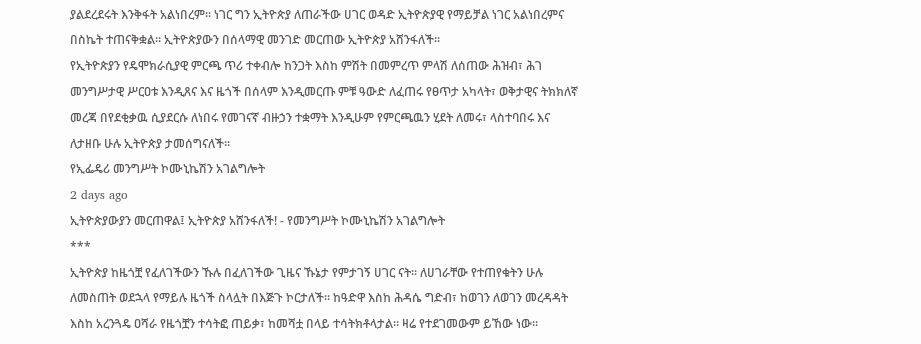ያልደረደሩት እንቅፋት አልነበረም፡፡ ነገር ግን ኢትዮጵያ ለጠራችው ሀገር ወዳድ ኢትዮጵያዊ የማይቻል ነገር አልነበረምና በስኬት ተጠናቅቋል፡፡ ኢትዮጵያውን በሰላማዊ መንገድ መርጠው ኢትዮጵያ አሸንፋለች፡፡
የኢትዮጵያን የዴሞክራሲያዊ ምርጫ ጥሪ ተቀብሎ ከንጋት እስከ ምሽት በመምረጥ ምላሽ ለሰጠው ሕዝብ፣ ሕገ መንግሥታዊ ሥርዐቱ እንዲጸና እና ዜጎች በሰላም እንዲመርጡ ምቹ ዓውድ ለፈጠሩ የፀጥታ አካላት፣ ወቅታዊና ትክክለኛ መረጃ በየደቂቃዉ ሲያደርሱ ለነበሩ የመገናኛ ብዙኃን ተቋማት እንዲሁም የምርጫዉን ሂደት ለመሩ፣ ላስተባበሩ እና ለታዘቡ ሁሉ ኢትዮጵያ ታመሰግናለች፡፡
የኢፌዴሪ መንግሥት ኮሙኒኬሽን አገልግሎት
2 days ago
ኢትዮጵያውያን መርጠዋል፤ ኢትዮጵያ አሸንፋለች! - የመንግሥት ኮሙኒኬሽን አገልግሎት
***
ኢትዮጵያ ከዜጎቿ የፈለገችውን ኹሉ በፈለገችው ጊዜና ኹኔታ የምታገኝ ሀገር ናት። ለሀገራቸው የተጠየቁትን ሁሉ ለመስጠት ወደኋላ የማይሉ ዜጎች ስላሏት በእጅጉ ኮርታለች። ከዓድዋ እስከ ሕዳሴ ግድብ፣ ከወገን ለወገን መረዳዳት እስከ አረንጓዴ ዐሻራ የዜጎቿን ተሳትፎ ጠይቃ፣ ከመሻቷ በላይ ተሳትክቶላታል። ዛሬ የተደገመውም ይኸው ነው።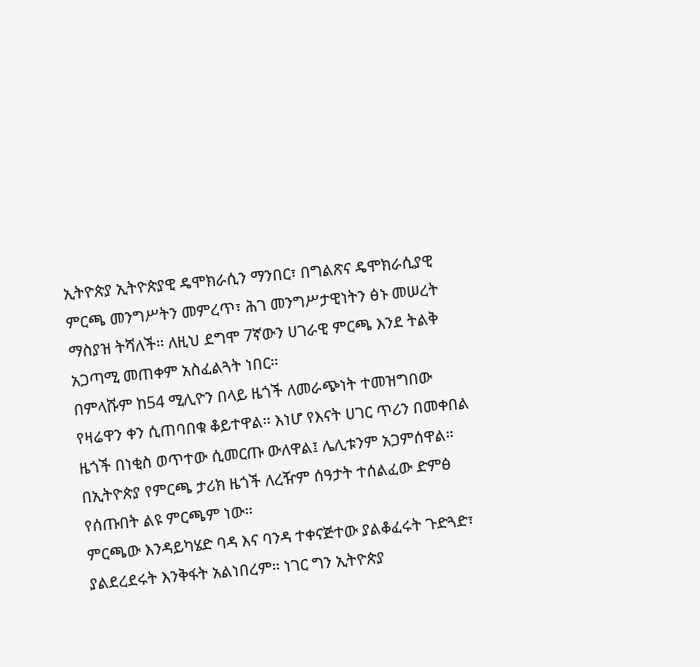ኢትዮጵያ ኢትዮጵያዊ ዴሞክራሲን ማንበር፣ በግልጽና ዴሞክራሲያዊ ምርጫ መንግሥትን መምረጥ፣ ሕገ መንግሥታዊነትን ፅኑ መሠረት ማስያዝ ትሻለች። ለዚህ ደግሞ 7ኛውን ሀገራዊ ምርጫ እንደ ትልቅ አጋጣሚ መጠቀም አስፈልጓት ነበር።
በምላሹም ከ54 ሚሊዮን በላይ ዜጎች ለመራጭነት ተመዝግበው የዛሬዋን ቀን ሲጠባበቁ ቆይተዋል። እነሆ የእናት ሀገር ጥሪን በመቀበል ዜጎች በነቂስ ወጥተው ሲመርጡ ውለዋል፤ ሌሊቱንም አጋምሰዋል። በኢትዮጵያ የምርጫ ታሪክ ዜጎች ለረዥም ሰዓታት ተሰልፈው ድምፅ የሰጡበት ልዩ ምርጫም ነው።
ምርጫው እንዳይካሄድ ባዳ እና ባንዳ ተቀናጅተው ያልቆፈሩት ጉድጓድ፣ ያልደረደሩት እንቅፋት አልነበረም። ነገር ግን ኢትዮጵያ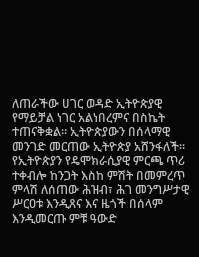ለጠራችው ሀገር ወዳድ ኢትዮጵያዊ የማይቻል ነገር አልነበረምና በስኬት ተጠናቅቋል። ኢትዮጵያውን በሰላማዊ መንገድ መርጠው ኢትዮጵያ አሸንፋለች።
የኢትዮጵያን የዴሞክራሲያዊ ምርጫ ጥሪ ተቀብሎ ከንጋት እስከ ምሽት በመምረጥ ምላሽ ለሰጠው ሕዝብ፣ ሕገ መንግሥታዊ ሥርዐቱ እንዲጸና እና ዜጎች በሰላም እንዲመርጡ ምቹ ዓውድ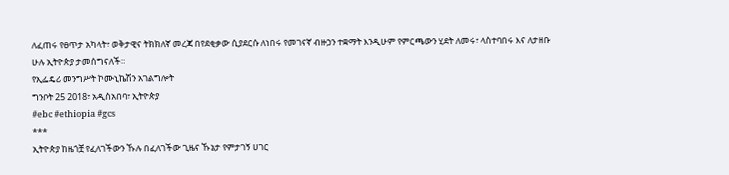ለፈጠሩ የፀጥታ አካላት፣ ወቅታዊና ትክክለኛ መረጃ በየደቂቃው ሲያደርሱ ለነበሩ የመገናኛ ብዙኃን ተቋማት እንዲሁም የምርጫውን ሂደት ለመሩ፣ ላስተባበሩ እና ለታዘቡ ሁሉ ኢትዮጵያ ታመሰግናለች።
የኢፌዴሪ መንግሥት ኮሙኒኬሽን አገልግሎት
ግንቦት 25 2018፣ አዲስአበባ፣ ኢትዮጵያ
#ebc #ethiopia #gcs
***
ኢትዮጵያ ከዜጎቿ የፈለገችውን ኹሉ በፈለገችው ጊዜና ኹኔታ የምታገኝ ሀገር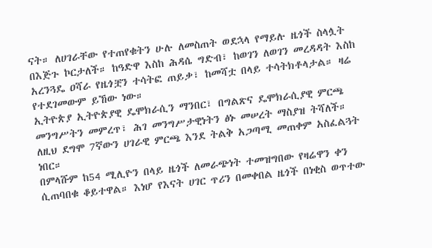ናት። ለሀገራቸው የተጠየቁትን ሁሉ ለመስጠት ወደኋላ የማይሉ ዜጎች ስላሏት በእጅጉ ኮርታለች። ከዓድዋ እስከ ሕዳሴ ግድብ፣ ከወገን ለወገን መረዳዳት እስከ አረንጓዴ ዐሻራ የዜጎቿን ተሳትፎ ጠይቃ፣ ከመሻቷ በላይ ተሳትክቶላታል። ዛሬ የተደገመውም ይኸው ነው።
ኢትዮጵያ ኢትዮጵያዊ ዴሞክራሲን ማንበር፣ በግልጽና ዴሞክራሲያዊ ምርጫ መንግሥትን መምረጥ፣ ሕገ መንግሥታዊነትን ፅኑ መሠረት ማስያዝ ትሻለች። ለዚህ ደግሞ 7ኛውን ሀገራዊ ምርጫ እንደ ትልቅ አጋጣሚ መጠቀም አስፈልጓት ነበር።
በምላሹም ከ54 ሚሊዮን በላይ ዜጎች ለመራጭነት ተመዝግበው የዛሬዋን ቀን ሲጠባበቁ ቆይተዋል። እነሆ የእናት ሀገር ጥሪን በመቀበል ዜጎች በነቂስ ወጥተው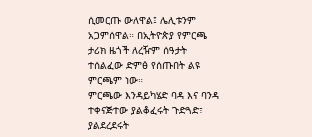ሲመርጡ ውለዋል፤ ሌሊቱንም አጋምሰዋል። በኢትዮጵያ የምርጫ ታሪክ ዜጎች ለረዥም ሰዓታት ተሰልፈው ድምፅ የሰጡበት ልዩ ምርጫም ነው።
ምርጫው እንዳይካሄድ ባዳ እና ባንዳ ተቀናጅተው ያልቆፈሩት ጉድጓድ፣ ያልደረደሩት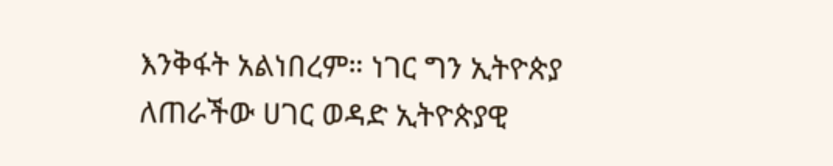እንቅፋት አልነበረም። ነገር ግን ኢትዮጵያ ለጠራችው ሀገር ወዳድ ኢትዮጵያዊ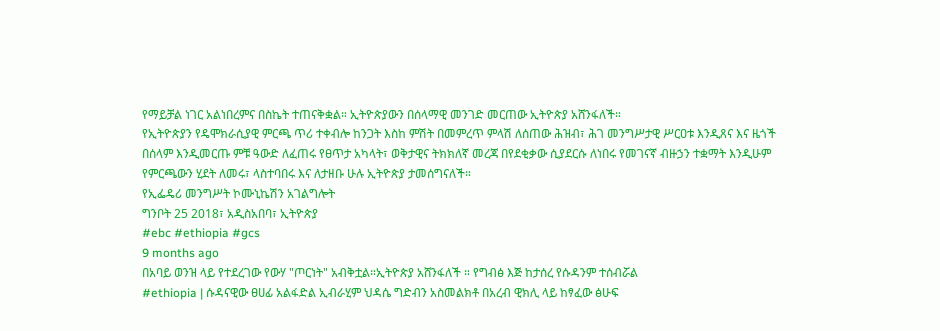የማይቻል ነገር አልነበረምና በስኬት ተጠናቅቋል። ኢትዮጵያውን በሰላማዊ መንገድ መርጠው ኢትዮጵያ አሸንፋለች።
የኢትዮጵያን የዴሞክራሲያዊ ምርጫ ጥሪ ተቀብሎ ከንጋት እስከ ምሽት በመምረጥ ምላሽ ለሰጠው ሕዝብ፣ ሕገ መንግሥታዊ ሥርዐቱ እንዲጸና እና ዜጎች በሰላም እንዲመርጡ ምቹ ዓውድ ለፈጠሩ የፀጥታ አካላት፣ ወቅታዊና ትክክለኛ መረጃ በየደቂቃው ሲያደርሱ ለነበሩ የመገናኛ ብዙኃን ተቋማት እንዲሁም የምርጫውን ሂደት ለመሩ፣ ላስተባበሩ እና ለታዘቡ ሁሉ ኢትዮጵያ ታመሰግናለች።
የኢፌዴሪ መንግሥት ኮሙኒኬሽን አገልግሎት
ግንቦት 25 2018፣ አዲስአበባ፣ ኢትዮጵያ
#ebc #ethiopia #gcs
9 months ago
በአባይ ወንዝ ላይ የተደረገው የውሃ "ጦርነት" አብቅቷል።ኢትዮጵያ አሸንፋለች ። የግብፅ እጅ ከታሰረ የሱዳንም ተሰብሯል
#ethiopia | ሱዳናዊው ፀሀፊ አልፋድል ኢብራሂም ህዳሴ ግድብን አስመልክቶ በአረብ ዊክሊ ላይ ከፃፈው ፅሁፍ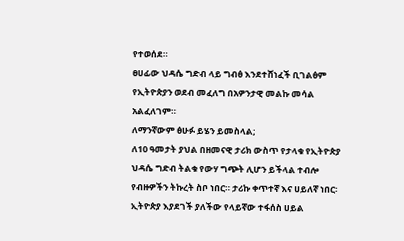የተወሰደ።
ፀሀፊው ህዳሴ ግድብ ላይ ግብፅ እንደተሸነፈች ቢገልፅም የኢትዮጵያን ወደብ መፈለግ በአዎንታዊ መልኩ መሳል አልፈለገም።
ለማንኛውም ፅሁፉ ይሄን ይመስላል;
ለ10 ዓመታት ያህል በዘመናዊ ታሪክ ውስጥ የታላቁ የኢትዮጵያ ህዳሴ ግድብ ትልቁ የውሃ ግጭት ሊሆን ይችላል ተብሎ የብዙዎችን ትኩረት ስቦ ነበር። ታሪኩ ቀጥተኛ እና ሀይለኛ ነበር፡ ኢትዮጵያ እያደገች ያለችው የላይኛው ተፋሰስ ሀይል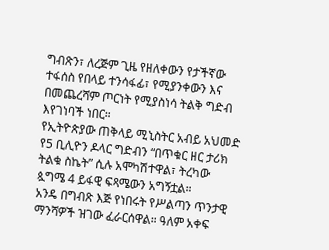ግብጽን፣ ለረጅም ጊዜ የዘለቀውን የታችኛው ተፋሰስ የበላይ ተንሳፋፊ፣ የሚያንቀውን እና በመጨረሻም ጦርነት የሚያስነሳ ትልቅ ግድብ እየገነባች ነበር።
የኢትዮጵያው ጠቅላይ ሚኒስትር አብይ አህመድ የ5 ቢሊዮን ዶላር ግድብን “በጥቁር ዘር ታሪክ ትልቁ ስኬት” ሲሉ አሞካሽተዋል፣ ትረካው ጷግሜ 4 ይፋዊ ፍጻሜውን አግኝቷል።
አንዴ በግብጽ እጅ የነበሩት የሥልጣን ጥንታዊ ማንሻዎች ዝገው ፈራርሰዋል። ዓለም አቀፍ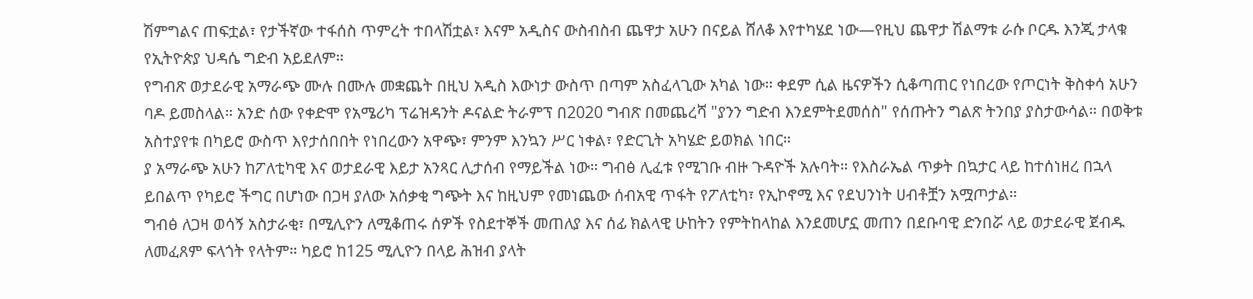ሽምግልና ጠፍቷል፣ የታችኛው ተፋሰስ ጥምረት ተበላሽቷል፣ እናም አዲስና ውስብስብ ጨዋታ አሁን በናይል ሸለቆ እየተካሄደ ነው—የዚህ ጨዋታ ሽልማቱ ራሱ ቦርዱ እንጂ ታላቁ የኢትዮጵያ ህዳሴ ግድብ አይደለም።
የግብጽ ወታደራዊ አማራጭ ሙሉ በሙሉ መቋጨት በዚህ አዲስ እውነታ ውስጥ በጣም አስፈላጊው አካል ነው። ቀደም ሲል ዜናዎችን ሲቆጣጠር የነበረው የጦርነት ቅስቀሳ አሁን ባዶ ይመስላል። አንድ ሰው የቀድሞ የአሜሪካ ፕሬዝዳንት ዶናልድ ትራምፕ በ2020 ግብጽ በመጨረሻ "ያንን ግድብ እንደምትደመሰስ" የሰጡትን ግልጽ ትንበያ ያስታውሳል። በወቅቱ አስተያየቱ በካይሮ ውስጥ እየታሰበበት የነበረውን አዋጭ፣ ምንም እንኳን ሥር ነቀል፣ የድርጊት አካሄድ ይወክል ነበር።
ያ አማራጭ አሁን ከፖለቲካዊ እና ወታደራዊ እይታ አንጻር ሊታሰብ የማይችል ነው። ግብፅ ሊፈቱ የሚገቡ ብዙ ጉዳዮች አሉባት። የእስራኤል ጥቃት በኳታር ላይ ከተሰነዘረ በኋላ ይበልጥ የካይሮ ችግር በሆነው በጋዛ ያለው አሰቃቂ ግጭት እና ከዚህም የመነጨው ሰብአዊ ጥፋት የፖለቲካ፣ የኢኮኖሚ እና የደህንነት ሀብቶቿን አሟጦታል።
ግብፅ ለጋዛ ወሳኝ አስታራቂ፣ በሚሊዮን ለሚቆጠሩ ሰዎች የስደተኞች መጠለያ እና ሰፊ ክልላዊ ሁከትን የምትከላከል እንደመሆኗ መጠን በደቡባዊ ድንበሯ ላይ ወታደራዊ ጀብዱ ለመፈጸም ፍላጎት የላትም። ካይሮ ከ125 ሚሊዮን በላይ ሕዝብ ያላት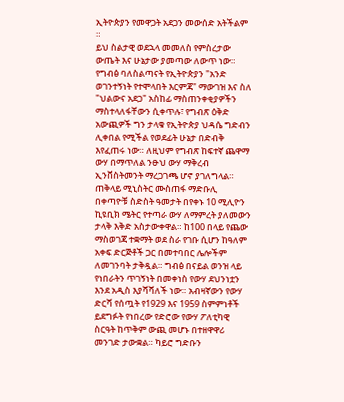ኢትዮጵያን የመዋጋት አደጋን መውሰድ አትችልም ።
ይህ ስልታዊ ወደኋላ መመለስ የምስረታው ውጤት እና ሁኔታው ያመጣው ለውጥ ነው። የግብፅ ባለስልጣናት የኢትዮጵያን "አንድ ወገንተኝነት የተሞላበት እርምጃ" ማውገዝ እና ስለ "ህልውና አደጋ" አስከፊ ማስጠንቀቂያዎችን ማስተላለፋቸውን ሲቀጥሉ፣ የግብጽ ዕቅድ አውጪዎች ግን ታላቁ የኢትዮጵያ ህዳሴ ግድብን ሊቀበል የሚችል የወደፊት ሁኔታ በድብቅ እየፈጠሩ ነው። ለዚህም የግብጽ ከፍተኛ ጨዋማ ውሃ በማጥለል ንፁህ ውሃ ማቅረብ ኢንቨስትመንት ማረጋገጫ ሆኖ ያገለግላል።
ጠቅላይ ሚኒስትር ሙስጠፋ ማድቡሊ በቀጣዮቹ ስድስት ዓመታት በየቀኑ 10 ሚሊዮን ኪዩቢክ ሜትር የተጣራ ውሃ ለማምረት ያለመውን ታላቅ እቅድ አስታውቀዋል። ከ100 በላይ የጨው ማስወገጃ ተቋማት ወደ ስራ የገቡ ሲሆን ከዓለም አቀፍ ድርጅቶች ጋር በመተባበር ሌሎችም ለመገንባት ታቅዷል። ግብፅ በናይል ወንዝ ላይ የነበራትን ጥገኝነት በመቀነስ የውሃ ደህንነቷን እንደ አዲስ እያሻሻለች ነው። አብዛኛውን የውሃ ድርሻ የሰጧት የ1929 እና 1959 ስምምነቶች ይደግፉት የነበረው የድሮው የውሃ ፖለቲካዊ ስርዓት ከጥቅም ውጪ መሆኑ በተዘዋዋሪ መንገድ ታውቋል። ካይሮ ግድቡን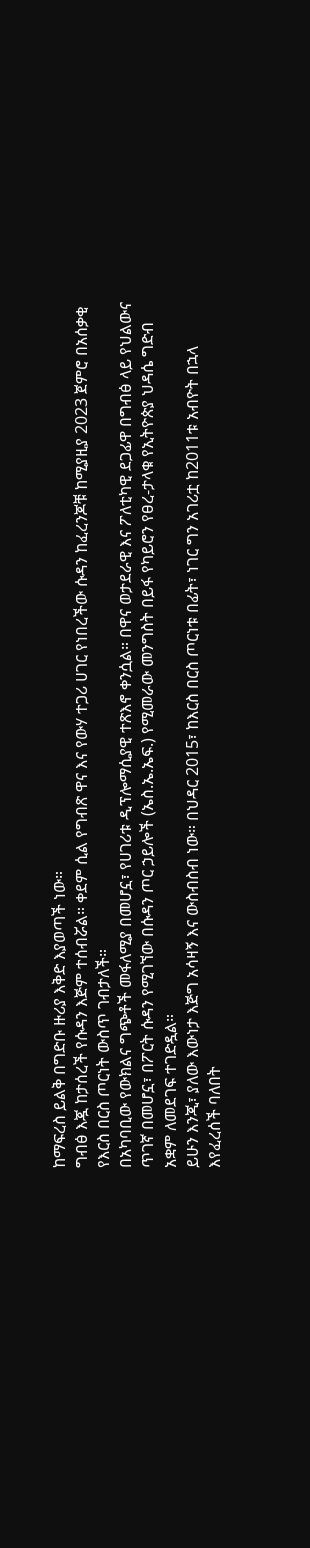ከማፍረስ ይልቅ በግድቡ ዙሪያ እቅድ እያወጣች ነው።
ግብፅ እጇ ከታሰረች የሱዳን እጅም ተሰብሯል። ቀደም ሲል የግብጽ ዋና እና የውሃ ተጋሪ ሀገር የነበረችው ሱዳን ከፈረንጆቹ ከሚያዚያ 2023 ጀምሮ በአሰቃቂ የእርስ በርስ ጦርነት ውስጥ ገብታለች።
በአካባቢው የውክልና ግጭቶች መፋለሚያ በመሆኗ፣ የሀገሪቱ ዲፕሎማሲያዊ ተጽእኖ ቀንሷል። በዋና ወታደራዊ እና ፖለቲካዊ ደጋፊዋ በግብፅ ላይ የህልውና ጥገኛ በመሆኗ፣ በፖርት ሱዳን የሚገኘው በሱዳን ጦር ኃይሎች (ኤስ.ኤ.ኤፍ.) የሚመራው መንግስት በይፋ የካይሮን የፀረ-ታላቁ የኢትዮጵያ ህዳሴ ግድብ አቋም ለመደገፍ ተገድዷል።
ይሁን እንጂ፣ ያለው እውነታ እጅግ አሳዛኝ እና ውስብስብ ነው። በህዳር 2015፣ ከእርስ በርስ ጦርነቱ በፊት፣ ነገር ግን አገሪቷ ከ2011ቱ አብዮት በኋላ እየፈረሰች ባለበት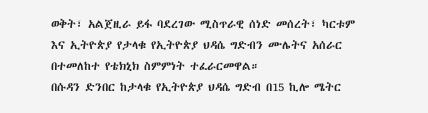ወቅት፣ አልጀዚራ ይፋ ባደረገው ሚስጥራዊ ሰነድ መሰረት፣ ካርቱም እና ኢትዮጵያ የታላቁ የኢትዮጵያ ህዳሴ ግድብን ሙሌትና አሰራር በተመለከተ የቴክኒክ ስምምነት ተፈራርመዋል።
በሱዳን ድንበር ከታላቁ የኢትዮጵያ ህዳሴ ግድብ በ15 ኪሎ ሜትር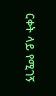ርቀት ላይ የሚገኝ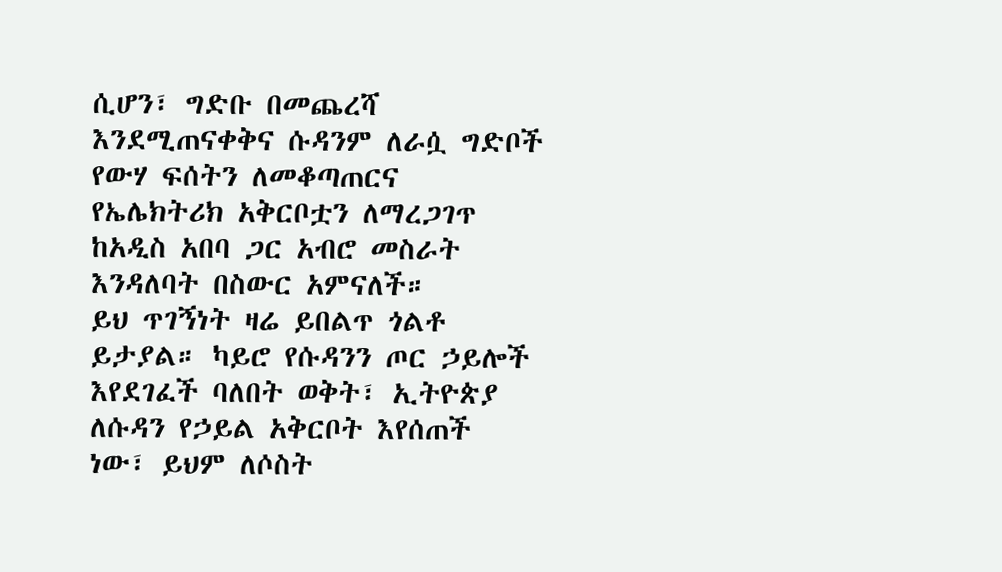ሲሆን፣ ግድቡ በመጨረሻ እንደሚጠናቀቅና ሱዳንም ለራሷ ግድቦች የውሃ ፍሰትን ለመቆጣጠርና የኤሌክትሪክ አቅርቦቷን ለማረጋገጥ ከአዲስ አበባ ጋር አብሮ መስራት እንዳለባት በስውር አምናለች።
ይህ ጥገኝነት ዛሬ ይበልጥ ጎልቶ ይታያል። ካይሮ የሱዳንን ጦር ኃይሎች እየደገፈች ባለበት ወቅት፣ ኢትዮጵያ ለሱዳን የኃይል አቅርቦት እየሰጠች ነው፣ ይህም ለሶስት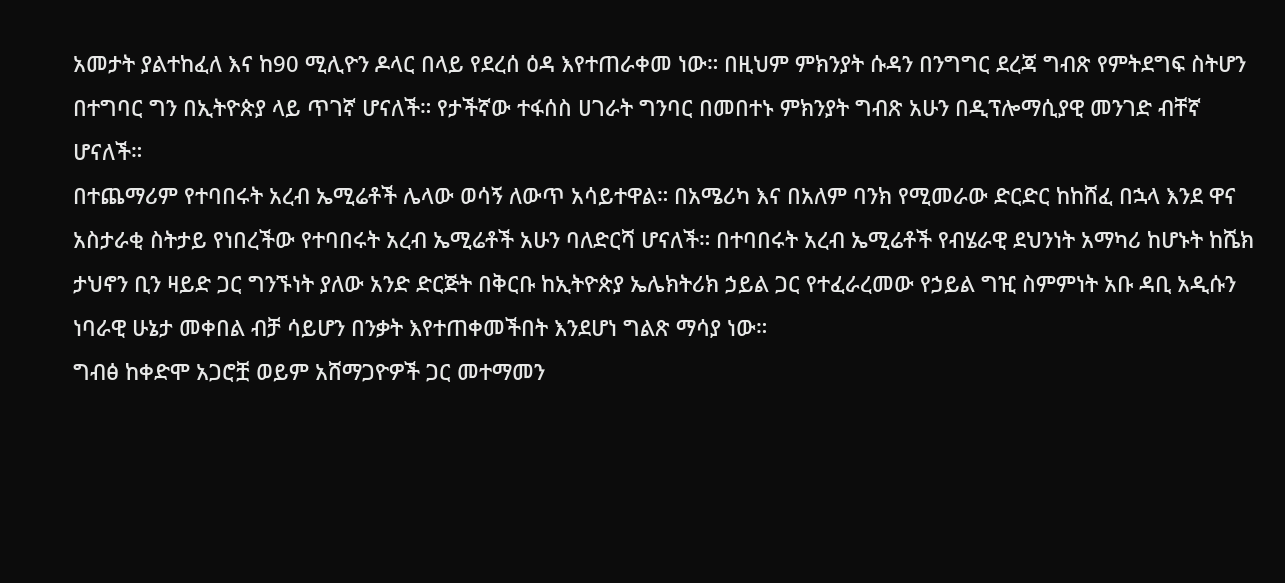አመታት ያልተከፈለ እና ከ90 ሚሊዮን ዶላር በላይ የደረሰ ዕዳ እየተጠራቀመ ነው። በዚህም ምክንያት ሱዳን በንግግር ደረጃ ግብጽ የምትደግፍ ስትሆን በተግባር ግን በኢትዮጵያ ላይ ጥገኛ ሆናለች። የታችኛው ተፋሰስ ሀገራት ግንባር በመበተኑ ምክንያት ግብጽ አሁን በዲፕሎማሲያዊ መንገድ ብቸኛ ሆናለች።
በተጨማሪም የተባበሩት አረብ ኤሚሬቶች ሌላው ወሳኝ ለውጥ አሳይተዋል። በአሜሪካ እና በአለም ባንክ የሚመራው ድርድር ከከሸፈ በኋላ እንደ ዋና አስታራቂ ስትታይ የነበረችው የተባበሩት አረብ ኤሚሬቶች አሁን ባለድርሻ ሆናለች። በተባበሩት አረብ ኤሚሬቶች የብሄራዊ ደህንነት አማካሪ ከሆኑት ከሼክ ታህኖን ቢን ዛይድ ጋር ግንኙነት ያለው አንድ ድርጅት በቅርቡ ከኢትዮጵያ ኤሌክትሪክ ኃይል ጋር የተፈራረመው የኃይል ግዢ ስምምነት አቡ ዳቢ አዲሱን ነባራዊ ሁኔታ መቀበል ብቻ ሳይሆን በንቃት እየተጠቀመችበት እንደሆነ ግልጽ ማሳያ ነው።
ግብፅ ከቀድሞ አጋሮቿ ወይም አሸማጋዮዎች ጋር መተማመን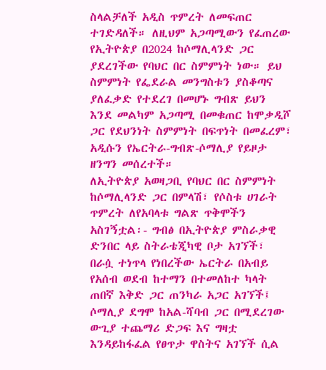ስላልቻለች አዲስ ጥምረት ለመፍጠር ተገድዳለች። ለዚህም አጋጣሚውን የፈጠረው የኢትዮጵያ በ2024 ከሶማሊላንድ ጋር ያደረገችው የባህር በር ስምምነት ነው። ይህ ስምምነት የፌደራል መንግስቱን ያስቆጣና ያለፈቃድ የተደረገ በመሆኑ ግብጽ ይህን እንደ መልካም አጋጣሚ በመቁጠር ከሞቃዲሾ ጋር የደህንነት ስምምነት በፍጥነት በመፈረም፣ አዲሱን የኤርትራ-ግብጽ-ሶማሊያ የይዞታ ዘንግን መሰረተች።
ለኢትዮጵያ አወዛጋቢ የባህር በር ስምምነት ከሶማሊላንድ ጋር በምላሽ፣ የሶስቱ ሀገራት ጥምረት ለየአባላቱ ግልጽ ጥቅሞችን አስገኝቷል፡- ግብፅ በኢትዮጵያ ምስራቃዊ ድንበር ላይ ስትራቴጂካዊ ቦታ አገኘች፣ በራሷ ተነጥላ የነበረችው ኤርትራ በአብይ የአሰብ ወደብ ከተማን በተመለከተ ካላት ጠበኛ እቅድ ጋር ጠንካራ አጋር አገኘች፤ ሶማሊያ ደግሞ ከአል-ሻባብ ጋር በሚደረገው ውጊያ ተጨማሪ ድጋፍ እና ግዛቷ እንዳይከፋፈል የፀጥታ ዋስትና አገኘች ሲል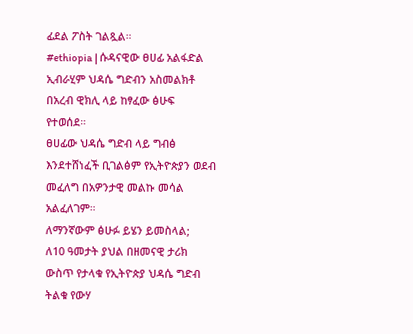ፊደል ፖስት ገልጿል።
#ethiopia | ሱዳናዊው ፀሀፊ አልፋድል ኢብራሂም ህዳሴ ግድብን አስመልክቶ በአረብ ዊክሊ ላይ ከፃፈው ፅሁፍ የተወሰደ።
ፀሀፊው ህዳሴ ግድብ ላይ ግብፅ እንደተሸነፈች ቢገልፅም የኢትዮጵያን ወደብ መፈለግ በአዎንታዊ መልኩ መሳል አልፈለገም።
ለማንኛውም ፅሁፉ ይሄን ይመስላል;
ለ10 ዓመታት ያህል በዘመናዊ ታሪክ ውስጥ የታላቁ የኢትዮጵያ ህዳሴ ግድብ ትልቁ የውሃ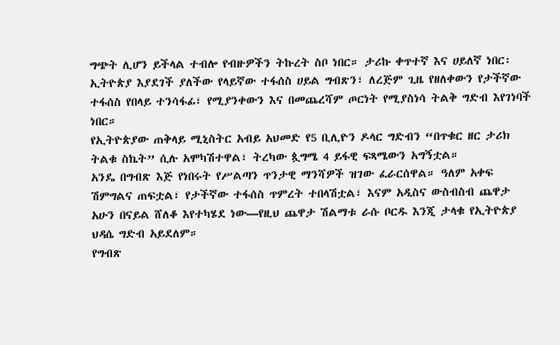ግጭት ሊሆን ይችላል ተብሎ የብዙዎችን ትኩረት ስቦ ነበር። ታሪኩ ቀጥተኛ እና ሀይለኛ ነበር፡ ኢትዮጵያ እያደገች ያለችው የላይኛው ተፋሰስ ሀይል ግብጽን፣ ለረጅም ጊዜ የዘለቀውን የታችኛው ተፋሰስ የበላይ ተንሳፋፊ፣ የሚያንቀውን እና በመጨረሻም ጦርነት የሚያስነሳ ትልቅ ግድብ እየገነባች ነበር።
የኢትዮጵያው ጠቅላይ ሚኒስትር አብይ አህመድ የ5 ቢሊዮን ዶላር ግድብን “በጥቁር ዘር ታሪክ ትልቁ ስኬት” ሲሉ አሞካሽተዋል፣ ትረካው ጷግሜ 4 ይፋዊ ፍጻሜውን አግኝቷል።
አንዴ በግብጽ እጅ የነበሩት የሥልጣን ጥንታዊ ማንሻዎች ዝገው ፈራርሰዋል። ዓለም አቀፍ ሽምግልና ጠፍቷል፣ የታችኛው ተፋሰስ ጥምረት ተበላሽቷል፣ እናም አዲስና ውስብስብ ጨዋታ አሁን በናይል ሸለቆ እየተካሄደ ነው—የዚህ ጨዋታ ሽልማቱ ራሱ ቦርዱ እንጂ ታላቁ የኢትዮጵያ ህዳሴ ግድብ አይደለም።
የግብጽ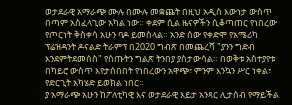ወታደራዊ አማራጭ ሙሉ በሙሉ መቋጨት በዚህ አዲስ እውነታ ውስጥ በጣም አስፈላጊው አካል ነው። ቀደም ሲል ዜናዎችን ሲቆጣጠር የነበረው የጦርነት ቅስቀሳ አሁን ባዶ ይመስላል። አንድ ሰው የቀድሞ የአሜሪካ ፕሬዝዳንት ዶናልድ ትራምፕ በ2020 ግብጽ በመጨረሻ "ያንን ግድብ እንደምትደመሰስ" የሰጡትን ግልጽ ትንበያ ያስታውሳል። በወቅቱ አስተያየቱ በካይሮ ውስጥ እየታሰበበት የነበረውን አዋጭ፣ ምንም እንኳን ሥር ነቀል፣ የድርጊት አካሄድ ይወክል ነበር።
ያ አማራጭ አሁን ከፖለቲካዊ እና ወታደራዊ እይታ አንጻር ሊታሰብ የማይችል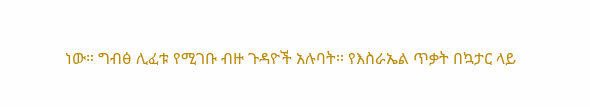ነው። ግብፅ ሊፈቱ የሚገቡ ብዙ ጉዳዮች አሉባት። የእስራኤል ጥቃት በኳታር ላይ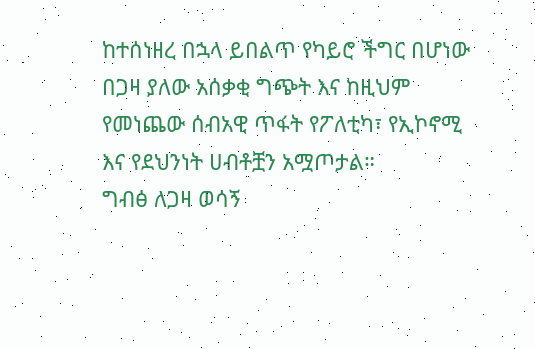ከተሰነዘረ በኋላ ይበልጥ የካይሮ ችግር በሆነው በጋዛ ያለው አሰቃቂ ግጭት እና ከዚህም የመነጨው ሰብአዊ ጥፋት የፖለቲካ፣ የኢኮኖሚ እና የደህንነት ሀብቶቿን አሟጦታል።
ግብፅ ለጋዛ ወሳኝ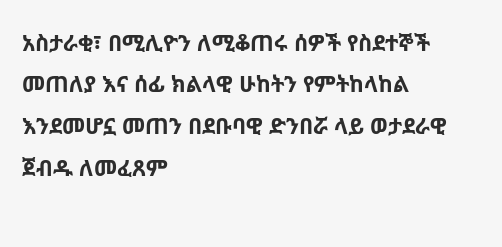አስታራቂ፣ በሚሊዮን ለሚቆጠሩ ሰዎች የስደተኞች መጠለያ እና ሰፊ ክልላዊ ሁከትን የምትከላከል እንደመሆኗ መጠን በደቡባዊ ድንበሯ ላይ ወታደራዊ ጀብዱ ለመፈጸም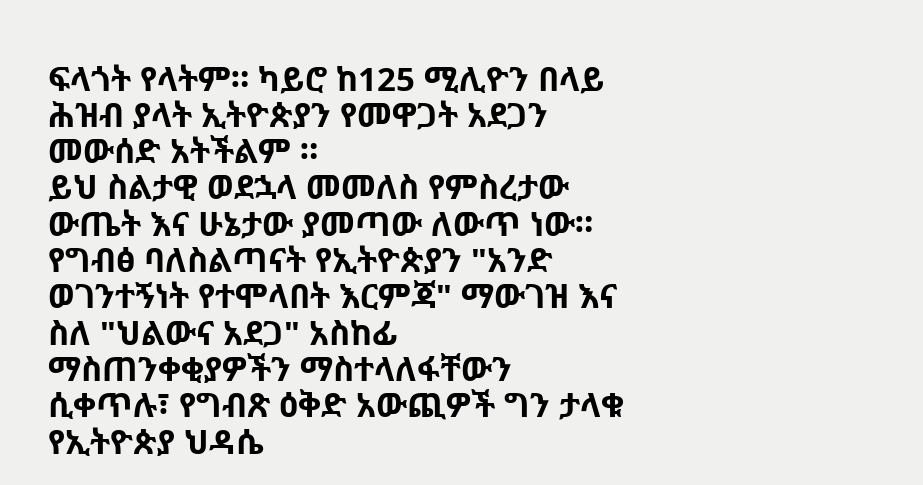ፍላጎት የላትም። ካይሮ ከ125 ሚሊዮን በላይ ሕዝብ ያላት ኢትዮጵያን የመዋጋት አደጋን መውሰድ አትችልም ።
ይህ ስልታዊ ወደኋላ መመለስ የምስረታው ውጤት እና ሁኔታው ያመጣው ለውጥ ነው። የግብፅ ባለስልጣናት የኢትዮጵያን "አንድ ወገንተኝነት የተሞላበት እርምጃ" ማውገዝ እና ስለ "ህልውና አደጋ" አስከፊ ማስጠንቀቂያዎችን ማስተላለፋቸውን ሲቀጥሉ፣ የግብጽ ዕቅድ አውጪዎች ግን ታላቁ የኢትዮጵያ ህዳሴ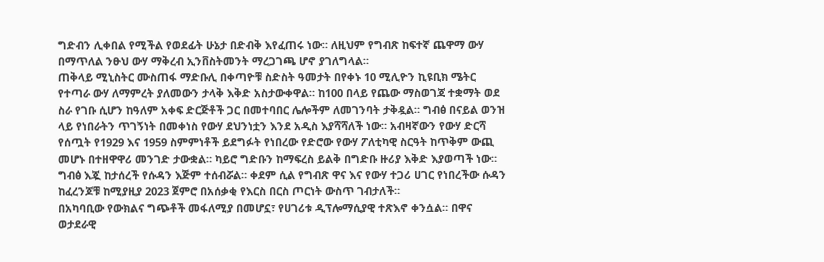ግድብን ሊቀበል የሚችል የወደፊት ሁኔታ በድብቅ እየፈጠሩ ነው። ለዚህም የግብጽ ከፍተኛ ጨዋማ ውሃ በማጥለል ንፁህ ውሃ ማቅረብ ኢንቨስትመንት ማረጋገጫ ሆኖ ያገለግላል።
ጠቅላይ ሚኒስትር ሙስጠፋ ማድቡሊ በቀጣዮቹ ስድስት ዓመታት በየቀኑ 10 ሚሊዮን ኪዩቢክ ሜትር የተጣራ ውሃ ለማምረት ያለመውን ታላቅ እቅድ አስታውቀዋል። ከ100 በላይ የጨው ማስወገጃ ተቋማት ወደ ስራ የገቡ ሲሆን ከዓለም አቀፍ ድርጅቶች ጋር በመተባበር ሌሎችም ለመገንባት ታቅዷል። ግብፅ በናይል ወንዝ ላይ የነበራትን ጥገኝነት በመቀነስ የውሃ ደህንነቷን እንደ አዲስ እያሻሻለች ነው። አብዛኛውን የውሃ ድርሻ የሰጧት የ1929 እና 1959 ስምምነቶች ይደግፉት የነበረው የድሮው የውሃ ፖለቲካዊ ስርዓት ከጥቅም ውጪ መሆኑ በተዘዋዋሪ መንገድ ታውቋል። ካይሮ ግድቡን ከማፍረስ ይልቅ በግድቡ ዙሪያ እቅድ እያወጣች ነው።
ግብፅ እጇ ከታሰረች የሱዳን እጅም ተሰብሯል። ቀደም ሲል የግብጽ ዋና እና የውሃ ተጋሪ ሀገር የነበረችው ሱዳን ከፈረንጆቹ ከሚያዚያ 2023 ጀምሮ በአሰቃቂ የእርስ በርስ ጦርነት ውስጥ ገብታለች።
በአካባቢው የውክልና ግጭቶች መፋለሚያ በመሆኗ፣ የሀገሪቱ ዲፕሎማሲያዊ ተጽእኖ ቀንሷል። በዋና ወታደራዊ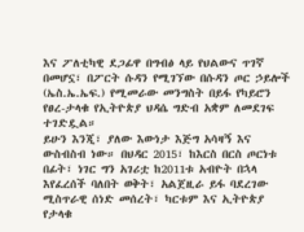እና ፖለቲካዊ ደጋፊዋ በግብፅ ላይ የህልውና ጥገኛ በመሆኗ፣ በፖርት ሱዳን የሚገኘው በሱዳን ጦር ኃይሎች (ኤስ.ኤ.ኤፍ.) የሚመራው መንግስት በይፋ የካይሮን የፀረ-ታላቁ የኢትዮጵያ ህዳሴ ግድብ አቋም ለመደገፍ ተገድዷል።
ይሁን እንጂ፣ ያለው እውነታ እጅግ አሳዛኝ እና ውስብስብ ነው። በህዳር 2015፣ ከእርስ በርስ ጦርነቱ በፊት፣ ነገር ግን አገሪቷ ከ2011ቱ አብዮት በኋላ እየፈረሰች ባለበት ወቅት፣ አልጀዚራ ይፋ ባደረገው ሚስጥራዊ ሰነድ መሰረት፣ ካርቱም እና ኢትዮጵያ የታላቁ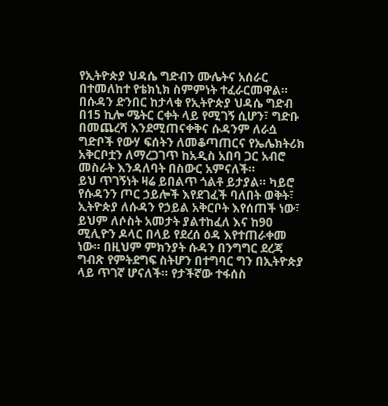የኢትዮጵያ ህዳሴ ግድብን ሙሌትና አሰራር በተመለከተ የቴክኒክ ስምምነት ተፈራርመዋል።
በሱዳን ድንበር ከታላቁ የኢትዮጵያ ህዳሴ ግድብ በ15 ኪሎ ሜትር ርቀት ላይ የሚገኝ ሲሆን፣ ግድቡ በመጨረሻ እንደሚጠናቀቅና ሱዳንም ለራሷ ግድቦች የውሃ ፍሰትን ለመቆጣጠርና የኤሌክትሪክ አቅርቦቷን ለማረጋገጥ ከአዲስ አበባ ጋር አብሮ መስራት እንዳለባት በስውር አምናለች።
ይህ ጥገኝነት ዛሬ ይበልጥ ጎልቶ ይታያል። ካይሮ የሱዳንን ጦር ኃይሎች እየደገፈች ባለበት ወቅት፣ ኢትዮጵያ ለሱዳን የኃይል አቅርቦት እየሰጠች ነው፣ ይህም ለሶስት አመታት ያልተከፈለ እና ከ90 ሚሊዮን ዶላር በላይ የደረሰ ዕዳ እየተጠራቀመ ነው። በዚህም ምክንያት ሱዳን በንግግር ደረጃ ግብጽ የምትደግፍ ስትሆን በተግባር ግን በኢትዮጵያ ላይ ጥገኛ ሆናለች። የታችኛው ተፋሰስ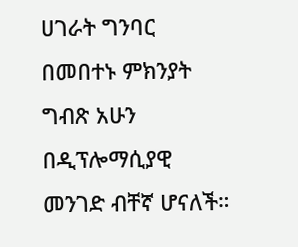ሀገራት ግንባር በመበተኑ ምክንያት ግብጽ አሁን በዲፕሎማሲያዊ መንገድ ብቸኛ ሆናለች።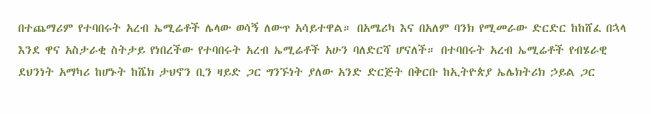በተጨማሪም የተባበሩት አረብ ኤሚሬቶች ሌላው ወሳኝ ለውጥ አሳይተዋል። በአሜሪካ እና በአለም ባንክ የሚመራው ድርድር ከከሸፈ በኋላ እንደ ዋና አስታራቂ ስትታይ የነበረችው የተባበሩት አረብ ኤሚሬቶች አሁን ባለድርሻ ሆናለች። በተባበሩት አረብ ኤሚሬቶች የብሄራዊ ደህንነት አማካሪ ከሆኑት ከሼክ ታህኖን ቢን ዛይድ ጋር ግንኙነት ያለው አንድ ድርጅት በቅርቡ ከኢትዮጵያ ኤሌክትሪክ ኃይል ጋር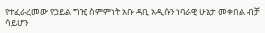የተፈራረመው የኃይል ግዢ ስምምነት አቡ ዳቢ አዲሱን ነባራዊ ሁኔታ መቀበል ብቻ ሳይሆን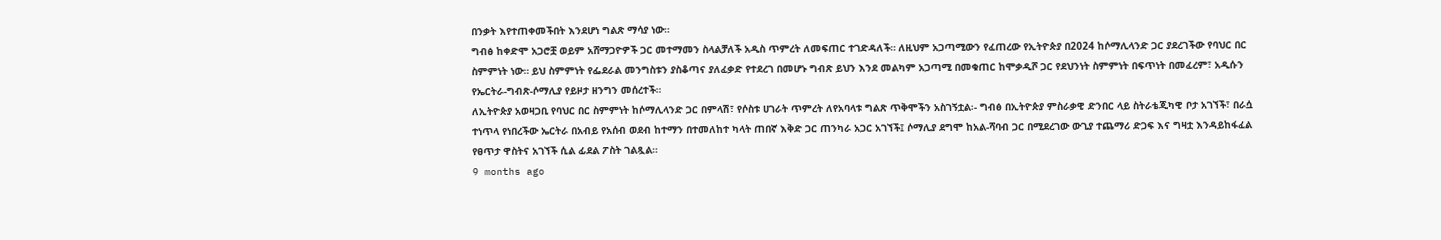በንቃት እየተጠቀመችበት እንደሆነ ግልጽ ማሳያ ነው።
ግብፅ ከቀድሞ አጋሮቿ ወይም አሸማጋዮዎች ጋር መተማመን ስላልቻለች አዲስ ጥምረት ለመፍጠር ተገድዳለች። ለዚህም አጋጣሚውን የፈጠረው የኢትዮጵያ በ2024 ከሶማሊላንድ ጋር ያደረገችው የባህር በር ስምምነት ነው። ይህ ስምምነት የፌደራል መንግስቱን ያስቆጣና ያለፈቃድ የተደረገ በመሆኑ ግብጽ ይህን እንደ መልካም አጋጣሚ በመቁጠር ከሞቃዲሾ ጋር የደህንነት ስምምነት በፍጥነት በመፈረም፣ አዲሱን የኤርትራ-ግብጽ-ሶማሊያ የይዞታ ዘንግን መሰረተች።
ለኢትዮጵያ አወዛጋቢ የባህር በር ስምምነት ከሶማሊላንድ ጋር በምላሽ፣ የሶስቱ ሀገራት ጥምረት ለየአባላቱ ግልጽ ጥቅሞችን አስገኝቷል፡- ግብፅ በኢትዮጵያ ምስራቃዊ ድንበር ላይ ስትራቴጂካዊ ቦታ አገኘች፣ በራሷ ተነጥላ የነበረችው ኤርትራ በአብይ የአሰብ ወደብ ከተማን በተመለከተ ካላት ጠበኛ እቅድ ጋር ጠንካራ አጋር አገኘች፤ ሶማሊያ ደግሞ ከአል-ሻባብ ጋር በሚደረገው ውጊያ ተጨማሪ ድጋፍ እና ግዛቷ እንዳይከፋፈል የፀጥታ ዋስትና አገኘች ሲል ፊደል ፖስት ገልጿል።
9 months ago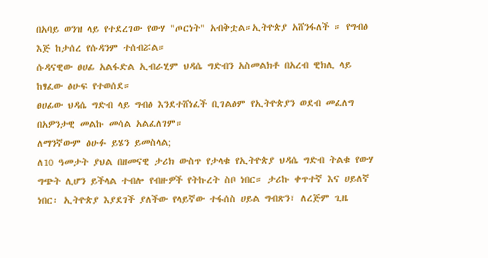በአባይ ወንዝ ላይ የተደረገው የውሃ "ጦርነት" አብቅቷል።ኢትዮጵያ አሸንፋለች ። የግብፅ እጅ ከታሰረ የሱዳንም ተሰብሯል።
ሱዳናዊው ፀሀፊ አልፋድል ኢብራሂም ህዳሴ ግድብን አስመልክቶ በአረብ ዊክሊ ላይ ከፃፈው ፅሁፍ የተወሰደ።
ፀሀፊው ህዳሴ ግድብ ላይ ግብፅ እንደተሸነፈች ቢገልፅም የኢትዮጵያን ወደብ መፈለግ በአዎንታዊ መልኩ መሳል አልፈለገም።
ለማንኛውም ፅሁፉ ይሄን ይመስላል;
ለ10 ዓመታት ያህል በዘመናዊ ታሪክ ውስጥ የታላቁ የኢትዮጵያ ህዳሴ ግድብ ትልቁ የውሃ ግጭት ሊሆን ይችላል ተብሎ የብዙዎች የትኩረት ስቦ ነበር። ታሪኩ ቀጥተኛ እና ሀይለኛ ነበር፡ ኢትዮጵያ እያደገች ያለችው የላይኛው ተፋሰስ ሀይል ግብጽን፣ ለረጅም ጊዜ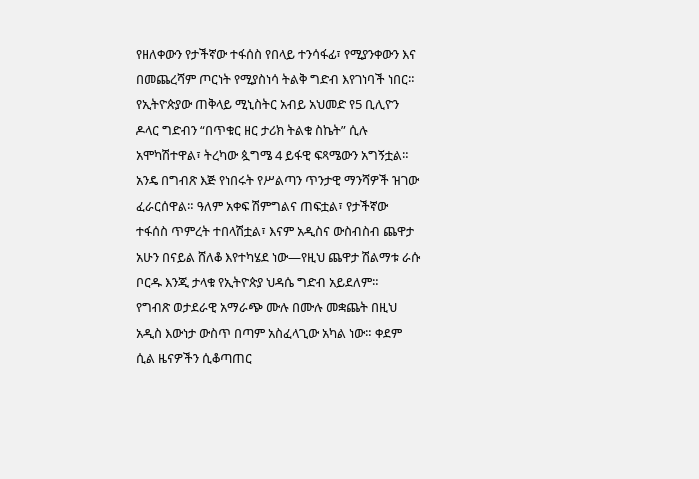የዘለቀውን የታችኛው ተፋሰስ የበላይ ተንሳፋፊ፣ የሚያንቀውን እና በመጨረሻም ጦርነት የሚያስነሳ ትልቅ ግድብ እየገነባች ነበር።
የኢትዮጵያው ጠቅላይ ሚኒስትር አብይ አህመድ የ5 ቢሊዮን ዶላር ግድብን “በጥቁር ዘር ታሪክ ትልቁ ስኬት” ሲሉ አሞካሽተዋል፣ ትረካው ጷግሜ 4 ይፋዊ ፍጻሜውን አግኝቷል።
አንዴ በግብጽ እጅ የነበሩት የሥልጣን ጥንታዊ ማንሻዎች ዝገው ፈራርሰዋል። ዓለም አቀፍ ሽምግልና ጠፍቷል፣ የታችኛው ተፋሰስ ጥምረት ተበላሽቷል፣ እናም አዲስና ውስብስብ ጨዋታ አሁን በናይል ሸለቆ እየተካሄደ ነው—የዚህ ጨዋታ ሽልማቱ ራሱ ቦርዱ እንጂ ታላቁ የኢትዮጵያ ህዳሴ ግድብ አይደለም።
የግብጽ ወታደራዊ አማራጭ ሙሉ በሙሉ መቋጨት በዚህ አዲስ እውነታ ውስጥ በጣም አስፈላጊው አካል ነው። ቀደም ሲል ዜናዎችን ሲቆጣጠር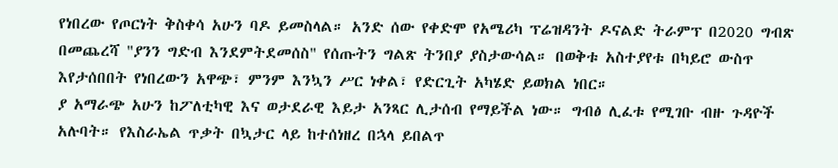የነበረው የጦርነት ቅስቀሳ አሁን ባዶ ይመስላል። አንድ ሰው የቀድሞ የአሜሪካ ፕሬዝዳንት ዶናልድ ትራምፕ በ2020 ግብጽ በመጨረሻ "ያንን ግድብ እንደምትደመሰስ" የሰጡትን ግልጽ ትንበያ ያስታውሳል። በወቅቱ አስተያየቱ በካይሮ ውስጥ እየታሰበበት የነበረውን አዋጭ፣ ምንም እንኳን ሥር ነቀል፣ የድርጊት አካሄድ ይወክል ነበር።
ያ አማራጭ አሁን ከፖለቲካዊ እና ወታደራዊ እይታ አንጻር ሊታሰብ የማይችል ነው። ግብፅ ሊፈቱ የሚገቡ ብዙ ጉዳዮች አሉባት። የእስራኤል ጥቃት በኳታር ላይ ከተሰነዘረ በኋላ ይበልጥ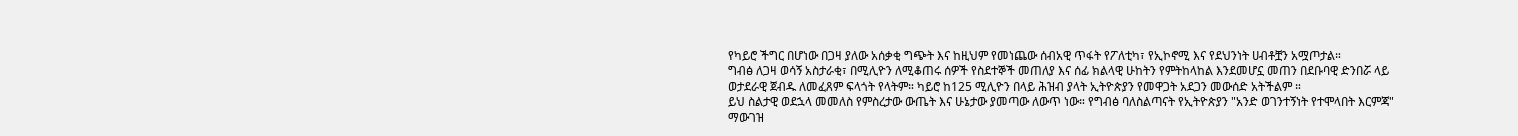የካይሮ ችግር በሆነው በጋዛ ያለው አሰቃቂ ግጭት እና ከዚህም የመነጨው ሰብአዊ ጥፋት የፖለቲካ፣ የኢኮኖሚ እና የደህንነት ሀብቶቿን አሟጦታል።
ግብፅ ለጋዛ ወሳኝ አስታራቂ፣ በሚሊዮን ለሚቆጠሩ ሰዎች የስደተኞች መጠለያ እና ሰፊ ክልላዊ ሁከትን የምትከላከል እንደመሆኗ መጠን በደቡባዊ ድንበሯ ላይ ወታደራዊ ጀብዱ ለመፈጸም ፍላጎት የላትም። ካይሮ ከ125 ሚሊዮን በላይ ሕዝብ ያላት ኢትዮጵያን የመዋጋት አደጋን መውሰድ አትችልም ።
ይህ ስልታዊ ወደኋላ መመለስ የምስረታው ውጤት እና ሁኔታው ያመጣው ለውጥ ነው። የግብፅ ባለስልጣናት የኢትዮጵያን "አንድ ወገንተኝነት የተሞላበት እርምጃ" ማውገዝ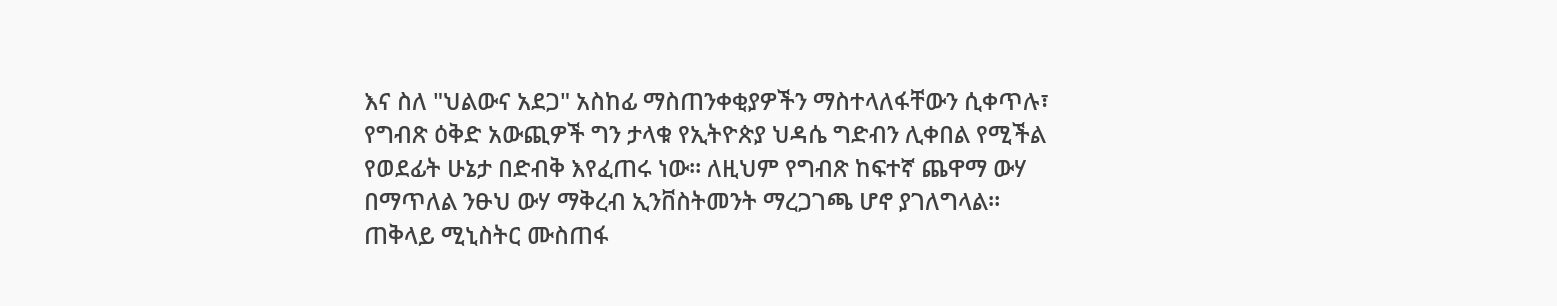እና ስለ "ህልውና አደጋ" አስከፊ ማስጠንቀቂያዎችን ማስተላለፋቸውን ሲቀጥሉ፣ የግብጽ ዕቅድ አውጪዎች ግን ታላቁ የኢትዮጵያ ህዳሴ ግድብን ሊቀበል የሚችል የወደፊት ሁኔታ በድብቅ እየፈጠሩ ነው። ለዚህም የግብጽ ከፍተኛ ጨዋማ ውሃ በማጥለል ንፁህ ውሃ ማቅረብ ኢንቨስትመንት ማረጋገጫ ሆኖ ያገለግላል።
ጠቅላይ ሚኒስትር ሙስጠፋ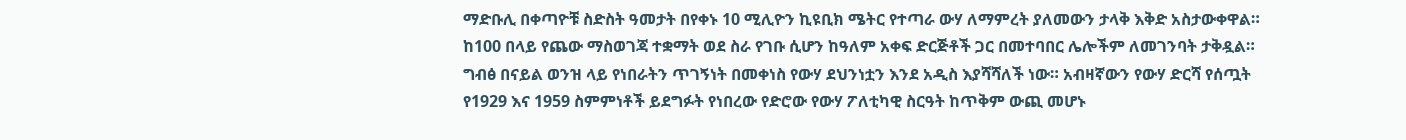ማድቡሊ በቀጣዮቹ ስድስት ዓመታት በየቀኑ 10 ሚሊዮን ኪዩቢክ ሜትር የተጣራ ውሃ ለማምረት ያለመውን ታላቅ እቅድ አስታውቀዋል። ከ100 በላይ የጨው ማስወገጃ ተቋማት ወደ ስራ የገቡ ሲሆን ከዓለም አቀፍ ድርጅቶች ጋር በመተባበር ሌሎችም ለመገንባት ታቅዷል። ግብፅ በናይል ወንዝ ላይ የነበራትን ጥገኝነት በመቀነስ የውሃ ደህንነቷን እንደ አዲስ እያሻሻለች ነው። አብዛኛውን የውሃ ድርሻ የሰጧት የ1929 እና 1959 ስምምነቶች ይደግፉት የነበረው የድሮው የውሃ ፖለቲካዊ ስርዓት ከጥቅም ውጪ መሆኑ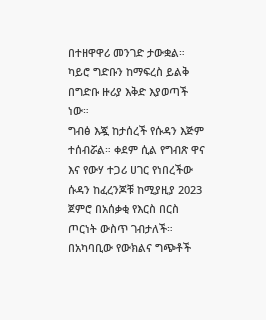በተዘዋዋሪ መንገድ ታውቋል። ካይሮ ግድቡን ከማፍረስ ይልቅ በግድቡ ዙሪያ እቅድ እያወጣች ነው።
ግብፅ እጇ ከታሰረች የሱዳን እጅም ተሰብሯል። ቀደም ሲል የግብጽ ዋና እና የውሃ ተጋሪ ሀገር የነበረችው ሱዳን ከፈረንጆቹ ከሚያዚያ 2023 ጀምሮ በአሰቃቂ የእርስ በርስ ጦርነት ውስጥ ገብታለች።
በአካባቢው የውክልና ግጭቶች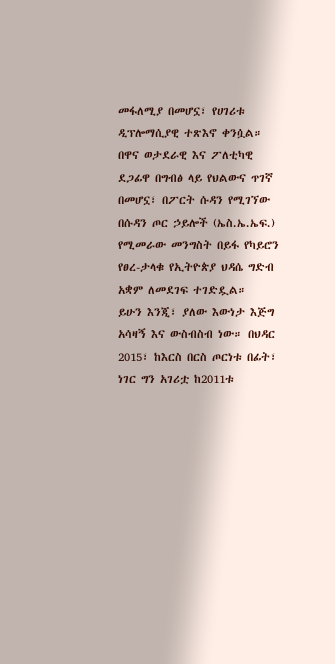መፋለሚያ በመሆኗ፣ የሀገሪቱ ዲፕሎማሲያዊ ተጽእኖ ቀንሷል። በዋና ወታደራዊ እና ፖለቲካዊ ደጋፊዋ በግብፅ ላይ የህልውና ጥገኛ በመሆኗ፣ በፖርት ሱዳን የሚገኘው በሱዳን ጦር ኃይሎች (ኤስ.ኤ.ኤፍ.) የሚመራው መንግስት በይፋ የካይሮን የፀረ-ታላቁ የኢትዮጵያ ህዳሴ ግድብ አቋም ለመደገፍ ተገድዷል።
ይሁን እንጂ፣ ያለው እውነታ እጅግ አሳዛኝ እና ውስብስብ ነው። በህዳር 2015፣ ከእርስ በርስ ጦርነቱ በፊት፣ ነገር ግን አገሪቷ ከ2011ቱ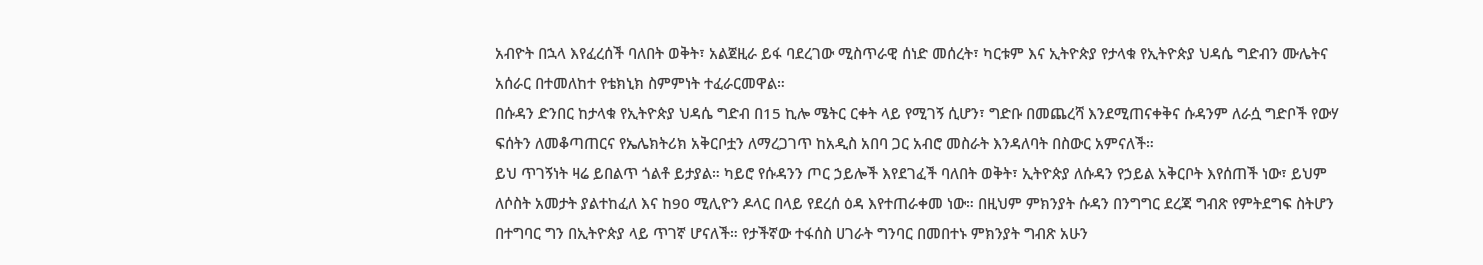አብዮት በኋላ እየፈረሰች ባለበት ወቅት፣ አልጀዚራ ይፋ ባደረገው ሚስጥራዊ ሰነድ መሰረት፣ ካርቱም እና ኢትዮጵያ የታላቁ የኢትዮጵያ ህዳሴ ግድብን ሙሌትና አሰራር በተመለከተ የቴክኒክ ስምምነት ተፈራርመዋል።
በሱዳን ድንበር ከታላቁ የኢትዮጵያ ህዳሴ ግድብ በ15 ኪሎ ሜትር ርቀት ላይ የሚገኝ ሲሆን፣ ግድቡ በመጨረሻ እንደሚጠናቀቅና ሱዳንም ለራሷ ግድቦች የውሃ ፍሰትን ለመቆጣጠርና የኤሌክትሪክ አቅርቦቷን ለማረጋገጥ ከአዲስ አበባ ጋር አብሮ መስራት እንዳለባት በስውር አምናለች።
ይህ ጥገኝነት ዛሬ ይበልጥ ጎልቶ ይታያል። ካይሮ የሱዳንን ጦር ኃይሎች እየደገፈች ባለበት ወቅት፣ ኢትዮጵያ ለሱዳን የኃይል አቅርቦት እየሰጠች ነው፣ ይህም ለሶስት አመታት ያልተከፈለ እና ከ90 ሚሊዮን ዶላር በላይ የደረሰ ዕዳ እየተጠራቀመ ነው። በዚህም ምክንያት ሱዳን በንግግር ደረጃ ግብጽ የምትደግፍ ስትሆን በተግባር ግን በኢትዮጵያ ላይ ጥገኛ ሆናለች። የታችኛው ተፋሰስ ሀገራት ግንባር በመበተኑ ምክንያት ግብጽ አሁን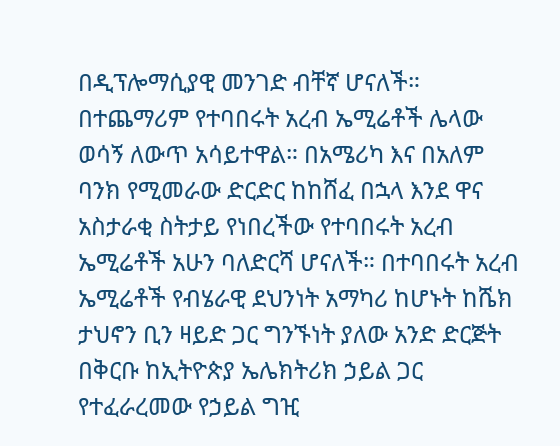በዲፕሎማሲያዊ መንገድ ብቸኛ ሆናለች።
በተጨማሪም የተባበሩት አረብ ኤሚሬቶች ሌላው ወሳኝ ለውጥ አሳይተዋል። በአሜሪካ እና በአለም ባንክ የሚመራው ድርድር ከከሸፈ በኋላ እንደ ዋና አስታራቂ ስትታይ የነበረችው የተባበሩት አረብ ኤሚሬቶች አሁን ባለድርሻ ሆናለች። በተባበሩት አረብ ኤሚሬቶች የብሄራዊ ደህንነት አማካሪ ከሆኑት ከሼክ ታህኖን ቢን ዛይድ ጋር ግንኙነት ያለው አንድ ድርጅት በቅርቡ ከኢትዮጵያ ኤሌክትሪክ ኃይል ጋር የተፈራረመው የኃይል ግዢ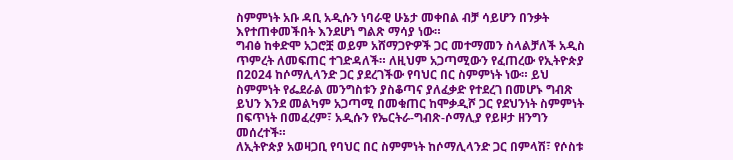ስምምነት አቡ ዳቢ አዲሱን ነባራዊ ሁኔታ መቀበል ብቻ ሳይሆን በንቃት እየተጠቀመችበት እንደሆነ ግልጽ ማሳያ ነው።
ግብፅ ከቀድሞ አጋሮቿ ወይም አሸማጋዮዎች ጋር መተማመን ስላልቻለች አዲስ ጥምረት ለመፍጠር ተገድዳለች። ለዚህም አጋጣሚውን የፈጠረው የኢትዮጵያ በ2024 ከሶማሊላንድ ጋር ያደረገችው የባህር በር ስምምነት ነው። ይህ ስምምነት የፌደራል መንግስቱን ያስቆጣና ያለፈቃድ የተደረገ በመሆኑ ግብጽ ይህን እንደ መልካም አጋጣሚ በመቁጠር ከሞቃዲሾ ጋር የደህንነት ስምምነት በፍጥነት በመፈረም፣ አዲሱን የኤርትራ-ግብጽ-ሶማሊያ የይዞታ ዘንግን መሰረተች።
ለኢትዮጵያ አወዛጋቢ የባህር በር ስምምነት ከሶማሊላንድ ጋር በምላሽ፣ የሶስቱ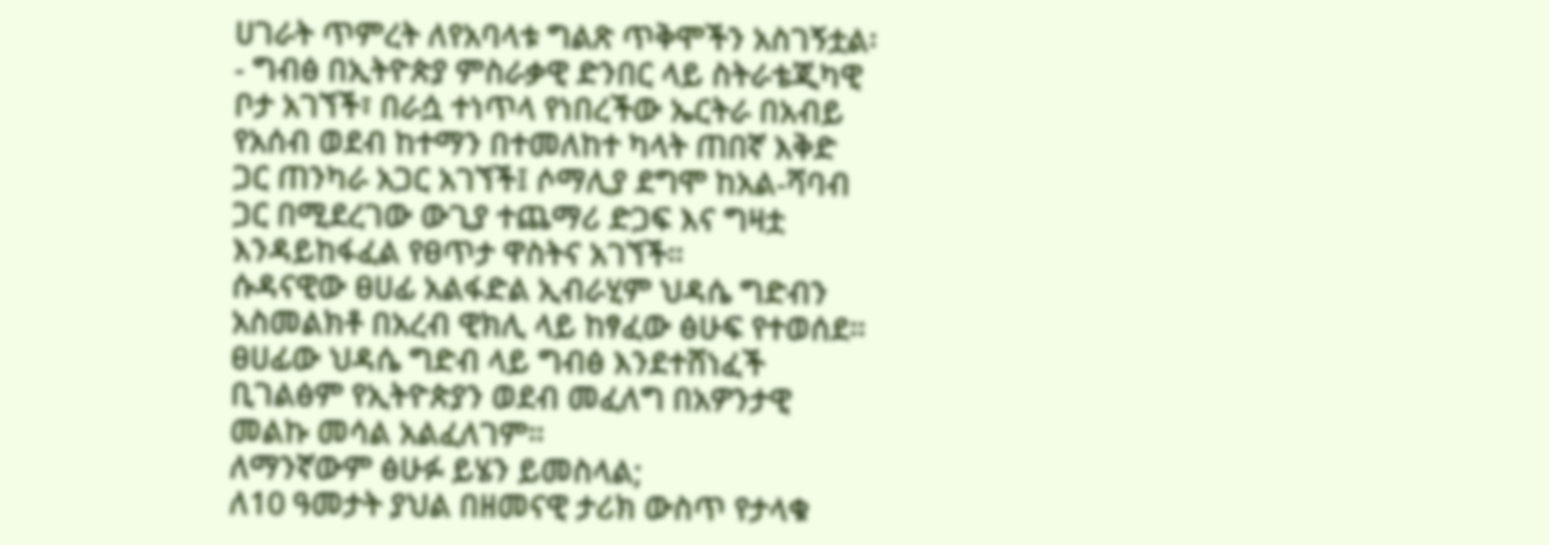ሀገራት ጥምረት ለየአባላቱ ግልጽ ጥቅሞችን አስገኝቷል፡- ግብፅ በኢትዮጵያ ምስራቃዊ ድንበር ላይ ስትራቴጂካዊ ቦታ አገኘች፣ በራሷ ተነጥላ የነበረችው ኤርትራ በአብይ የአሰብ ወደብ ከተማን በተመለከተ ካላት ጠበኛ እቅድ ጋር ጠንካራ አጋር አገኘች፤ ሶማሊያ ደግሞ ከአል-ሻባብ ጋር በሚደረገው ውጊያ ተጨማሪ ድጋፍ እና ግዛቷ እንዳይከፋፈል የፀጥታ ዋስትና አገኘች።
ሱዳናዊው ፀሀፊ አልፋድል ኢብራሂም ህዳሴ ግድብን አስመልክቶ በአረብ ዊክሊ ላይ ከፃፈው ፅሁፍ የተወሰደ።
ፀሀፊው ህዳሴ ግድብ ላይ ግብፅ እንደተሸነፈች ቢገልፅም የኢትዮጵያን ወደብ መፈለግ በአዎንታዊ መልኩ መሳል አልፈለገም።
ለማንኛውም ፅሁፉ ይሄን ይመስላል;
ለ10 ዓመታት ያህል በዘመናዊ ታሪክ ውስጥ የታላቁ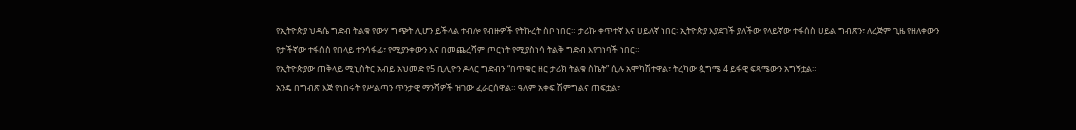የኢትዮጵያ ህዳሴ ግድብ ትልቁ የውሃ ግጭት ሊሆን ይችላል ተብሎ የብዙዎች የትኩረት ስቦ ነበር። ታሪኩ ቀጥተኛ እና ሀይለኛ ነበር፡ ኢትዮጵያ እያደገች ያለችው የላይኛው ተፋሰስ ሀይል ግብጽን፣ ለረጅም ጊዜ የዘለቀውን የታችኛው ተፋሰስ የበላይ ተንሳፋፊ፣ የሚያንቀውን እና በመጨረሻም ጦርነት የሚያስነሳ ትልቅ ግድብ እየገነባች ነበር።
የኢትዮጵያው ጠቅላይ ሚኒስትር አብይ አህመድ የ5 ቢሊዮን ዶላር ግድብን “በጥቁር ዘር ታሪክ ትልቁ ስኬት” ሲሉ አሞካሽተዋል፣ ትረካው ጷግሜ 4 ይፋዊ ፍጻሜውን አግኝቷል።
አንዴ በግብጽ እጅ የነበሩት የሥልጣን ጥንታዊ ማንሻዎች ዝገው ፈራርሰዋል። ዓለም አቀፍ ሽምግልና ጠፍቷል፣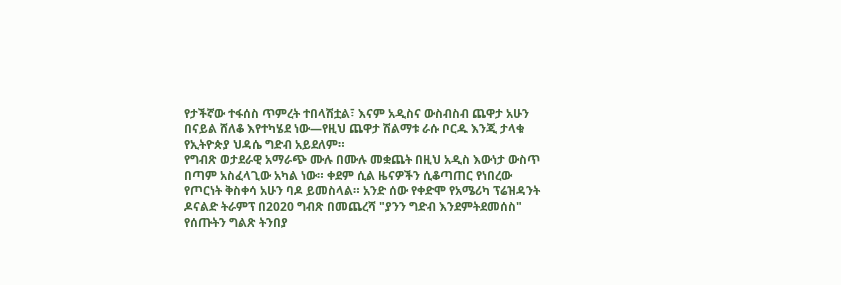የታችኛው ተፋሰስ ጥምረት ተበላሽቷል፣ እናም አዲስና ውስብስብ ጨዋታ አሁን በናይል ሸለቆ እየተካሄደ ነው—የዚህ ጨዋታ ሽልማቱ ራሱ ቦርዱ እንጂ ታላቁ የኢትዮጵያ ህዳሴ ግድብ አይደለም።
የግብጽ ወታደራዊ አማራጭ ሙሉ በሙሉ መቋጨት በዚህ አዲስ እውነታ ውስጥ በጣም አስፈላጊው አካል ነው። ቀደም ሲል ዜናዎችን ሲቆጣጠር የነበረው የጦርነት ቅስቀሳ አሁን ባዶ ይመስላል። አንድ ሰው የቀድሞ የአሜሪካ ፕሬዝዳንት ዶናልድ ትራምፕ በ2020 ግብጽ በመጨረሻ "ያንን ግድብ እንደምትደመሰስ" የሰጡትን ግልጽ ትንበያ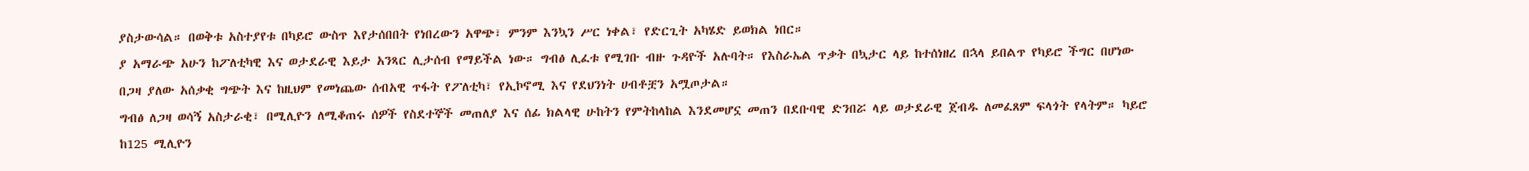ያስታውሳል። በወቅቱ አስተያየቱ በካይሮ ውስጥ እየታሰበበት የነበረውን አዋጭ፣ ምንም እንኳን ሥር ነቀል፣ የድርጊት አካሄድ ይወክል ነበር።
ያ አማራጭ አሁን ከፖለቲካዊ እና ወታደራዊ እይታ አንጻር ሊታሰብ የማይችል ነው። ግብፅ ሊፈቱ የሚገቡ ብዙ ጉዳዮች አሉባት። የእስራኤል ጥቃት በኳታር ላይ ከተሰነዘረ በኋላ ይበልጥ የካይሮ ችግር በሆነው በጋዛ ያለው አሰቃቂ ግጭት እና ከዚህም የመነጨው ሰብአዊ ጥፋት የፖለቲካ፣ የኢኮኖሚ እና የደህንነት ሀብቶቿን አሟጦታል።
ግብፅ ለጋዛ ወሳኝ አስታራቂ፣ በሚሊዮን ለሚቆጠሩ ሰዎች የስደተኞች መጠለያ እና ሰፊ ክልላዊ ሁከትን የምትከላከል እንደመሆኗ መጠን በደቡባዊ ድንበሯ ላይ ወታደራዊ ጀብዱ ለመፈጸም ፍላጎት የላትም። ካይሮ ከ125 ሚሊዮን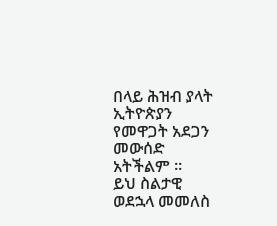በላይ ሕዝብ ያላት ኢትዮጵያን የመዋጋት አደጋን መውሰድ አትችልም ።
ይህ ስልታዊ ወደኋላ መመለስ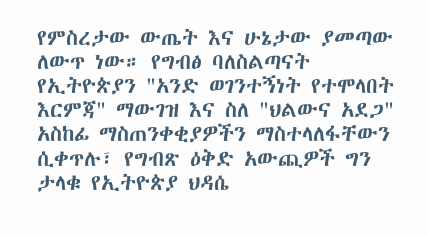የምስረታው ውጤት እና ሁኔታው ያመጣው ለውጥ ነው። የግብፅ ባለስልጣናት የኢትዮጵያን "አንድ ወገንተኝነት የተሞላበት እርምጃ" ማውገዝ እና ስለ "ህልውና አደጋ" አስከፊ ማስጠንቀቂያዎችን ማስተላለፋቸውን ሲቀጥሉ፣ የግብጽ ዕቅድ አውጪዎች ግን ታላቁ የኢትዮጵያ ህዳሴ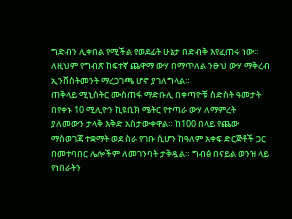ግድብን ሊቀበል የሚችል የወደፊት ሁኔታ በድብቅ እየፈጠሩ ነው። ለዚህም የግብጽ ከፍተኛ ጨዋማ ውሃ በማጥለል ንፁህ ውሃ ማቅረብ ኢንቨስትመንት ማረጋገጫ ሆኖ ያገለግላል።
ጠቅላይ ሚኒስትር ሙስጠፋ ማድቡሊ በቀጣዮቹ ስድስት ዓመታት በየቀኑ 10 ሚሊዮን ኪዩቢክ ሜትር የተጣራ ውሃ ለማምረት ያለመውን ታላቅ እቅድ አስታውቀዋል። ከ100 በላይ የጨው ማስወገጃ ተቋማት ወደ ስራ የገቡ ሲሆን ከዓለም አቀፍ ድርጅቶች ጋር በመተባበር ሌሎችም ለመገንባት ታቅዷል። ግብፅ በናይል ወንዝ ላይ የነበራትን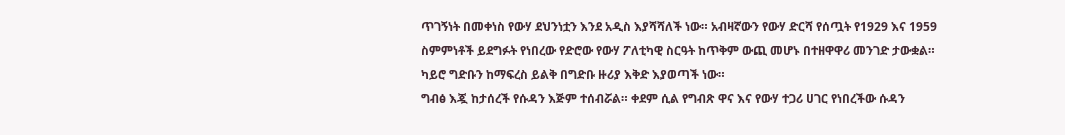ጥገኝነት በመቀነስ የውሃ ደህንነቷን እንደ አዲስ እያሻሻለች ነው። አብዛኛውን የውሃ ድርሻ የሰጧት የ1929 እና 1959 ስምምነቶች ይደግፉት የነበረው የድሮው የውሃ ፖለቲካዊ ስርዓት ከጥቅም ውጪ መሆኑ በተዘዋዋሪ መንገድ ታውቋል። ካይሮ ግድቡን ከማፍረስ ይልቅ በግድቡ ዙሪያ እቅድ እያወጣች ነው።
ግብፅ እጇ ከታሰረች የሱዳን እጅም ተሰብሯል። ቀደም ሲል የግብጽ ዋና እና የውሃ ተጋሪ ሀገር የነበረችው ሱዳን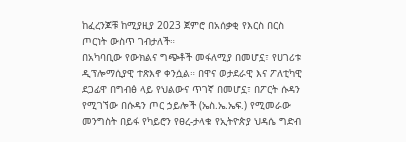ከፈረንጆቹ ከሚያዚያ 2023 ጀምሮ በአሰቃቂ የእርስ በርስ ጦርነት ውስጥ ገብታለች።
በአካባቢው የውክልና ግጭቶች መፋለሚያ በመሆኗ፣ የሀገሪቱ ዲፕሎማሲያዊ ተጽእኖ ቀንሷል። በዋና ወታደራዊ እና ፖለቲካዊ ደጋፊዋ በግብፅ ላይ የህልውና ጥገኛ በመሆኗ፣ በፖርት ሱዳን የሚገኘው በሱዳን ጦር ኃይሎች (ኤስ.ኤ.ኤፍ.) የሚመራው መንግስት በይፋ የካይሮን የፀረ-ታላቁ የኢትዮጵያ ህዳሴ ግድብ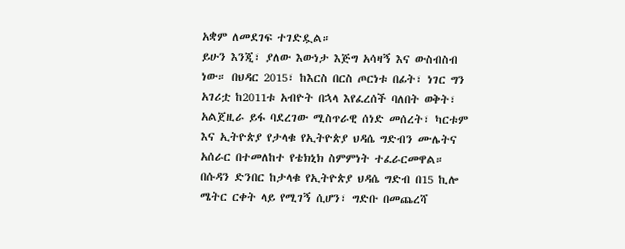አቋም ለመደገፍ ተገድዷል።
ይሁን እንጂ፣ ያለው እውነታ እጅግ አሳዛኝ እና ውስብስብ ነው። በህዳር 2015፣ ከእርስ በርስ ጦርነቱ በፊት፣ ነገር ግን አገሪቷ ከ2011ቱ አብዮት በኋላ እየፈረሰች ባለበት ወቅት፣ አልጀዚራ ይፋ ባደረገው ሚስጥራዊ ሰነድ መሰረት፣ ካርቱም እና ኢትዮጵያ የታላቁ የኢትዮጵያ ህዳሴ ግድብን ሙሌትና አሰራር በተመለከተ የቴክኒክ ስምምነት ተፈራርመዋል።
በሱዳን ድንበር ከታላቁ የኢትዮጵያ ህዳሴ ግድብ በ15 ኪሎ ሜትር ርቀት ላይ የሚገኝ ሲሆን፣ ግድቡ በመጨረሻ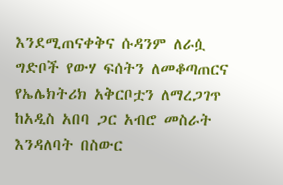እንደሚጠናቀቅና ሱዳንም ለራሷ ግድቦች የውሃ ፍሰትን ለመቆጣጠርና የኤሌክትሪክ አቅርቦቷን ለማረጋገጥ ከአዲስ አበባ ጋር አብሮ መስራት እንዳለባት በስውር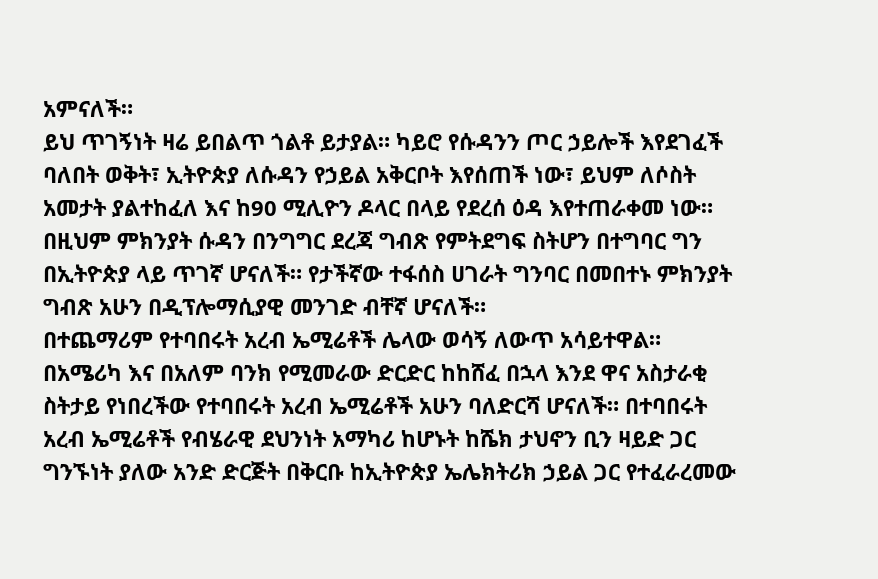አምናለች።
ይህ ጥገኝነት ዛሬ ይበልጥ ጎልቶ ይታያል። ካይሮ የሱዳንን ጦር ኃይሎች እየደገፈች ባለበት ወቅት፣ ኢትዮጵያ ለሱዳን የኃይል አቅርቦት እየሰጠች ነው፣ ይህም ለሶስት አመታት ያልተከፈለ እና ከ90 ሚሊዮን ዶላር በላይ የደረሰ ዕዳ እየተጠራቀመ ነው። በዚህም ምክንያት ሱዳን በንግግር ደረጃ ግብጽ የምትደግፍ ስትሆን በተግባር ግን በኢትዮጵያ ላይ ጥገኛ ሆናለች። የታችኛው ተፋሰስ ሀገራት ግንባር በመበተኑ ምክንያት ግብጽ አሁን በዲፕሎማሲያዊ መንገድ ብቸኛ ሆናለች።
በተጨማሪም የተባበሩት አረብ ኤሚሬቶች ሌላው ወሳኝ ለውጥ አሳይተዋል። በአሜሪካ እና በአለም ባንክ የሚመራው ድርድር ከከሸፈ በኋላ እንደ ዋና አስታራቂ ስትታይ የነበረችው የተባበሩት አረብ ኤሚሬቶች አሁን ባለድርሻ ሆናለች። በተባበሩት አረብ ኤሚሬቶች የብሄራዊ ደህንነት አማካሪ ከሆኑት ከሼክ ታህኖን ቢን ዛይድ ጋር ግንኙነት ያለው አንድ ድርጅት በቅርቡ ከኢትዮጵያ ኤሌክትሪክ ኃይል ጋር የተፈራረመው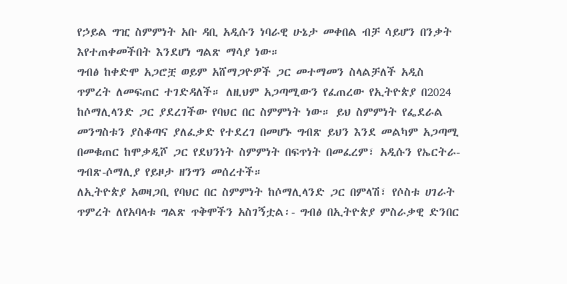የኃይል ግዢ ስምምነት አቡ ዳቢ አዲሱን ነባራዊ ሁኔታ መቀበል ብቻ ሳይሆን በንቃት እየተጠቀመችበት እንደሆነ ግልጽ ማሳያ ነው።
ግብፅ ከቀድሞ አጋሮቿ ወይም አሸማጋዮዎች ጋር መተማመን ስላልቻለች አዲስ ጥምረት ለመፍጠር ተገድዳለች። ለዚህም አጋጣሚውን የፈጠረው የኢትዮጵያ በ2024 ከሶማሊላንድ ጋር ያደረገችው የባህር በር ስምምነት ነው። ይህ ስምምነት የፌደራል መንግስቱን ያስቆጣና ያለፈቃድ የተደረገ በመሆኑ ግብጽ ይህን እንደ መልካም አጋጣሚ በመቁጠር ከሞቃዲሾ ጋር የደህንነት ስምምነት በፍጥነት በመፈረም፣ አዲሱን የኤርትራ-ግብጽ-ሶማሊያ የይዞታ ዘንግን መሰረተች።
ለኢትዮጵያ አወዛጋቢ የባህር በር ስምምነት ከሶማሊላንድ ጋር በምላሽ፣ የሶስቱ ሀገራት ጥምረት ለየአባላቱ ግልጽ ጥቅሞችን አስገኝቷል፡- ግብፅ በኢትዮጵያ ምስራቃዊ ድንበር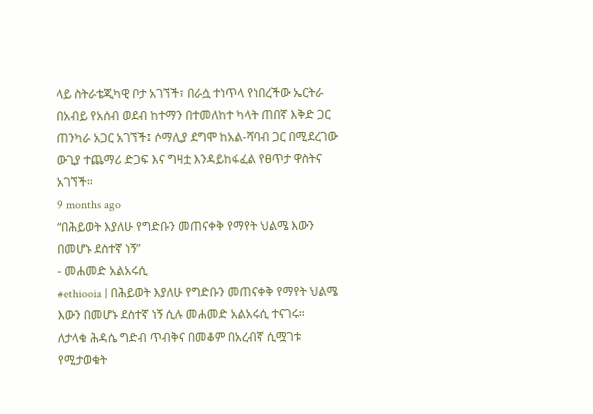ላይ ስትራቴጂካዊ ቦታ አገኘች፣ በራሷ ተነጥላ የነበረችው ኤርትራ በአብይ የአሰብ ወደብ ከተማን በተመለከተ ካላት ጠበኛ እቅድ ጋር ጠንካራ አጋር አገኘች፤ ሶማሊያ ደግሞ ከአል-ሻባብ ጋር በሚደረገው ውጊያ ተጨማሪ ድጋፍ እና ግዛቷ እንዳይከፋፈል የፀጥታ ዋስትና አገኘች።
9 months ago
“በሕይወት እያለሁ የግድቡን መጠናቀቅ የማየት ህልሜ እውን በመሆኑ ደስተኛ ነኝ”
- መሐመድ አልአሩሲ
#ethiooia | በሕይወት እያለሁ የግድቡን መጠናቀቅ የማየት ህልሜ እውን በመሆኑ ደስተኛ ነኝ ሲሉ መሐመድ አልአሩሲ ተናገሩ።
ለታላቁ ሕዳሴ ግድብ ጥብቅና በመቆም በአረብኛ ሲሟገቱ የሚታወቁት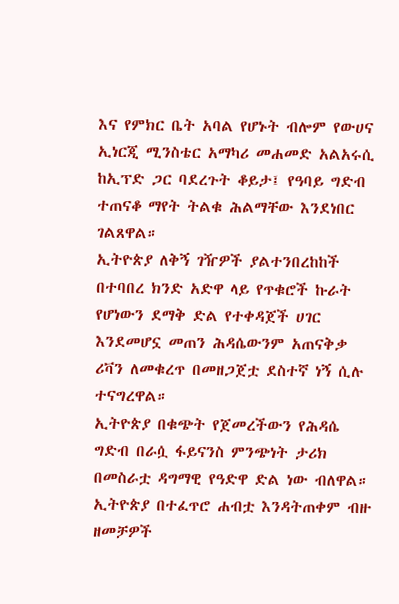እና የምክር ቤት አባል የሆኑት ብሎም የውሀና ኢነርጂ ሚንስቴር አማካሪ መሐመድ አልአሩሲ ከኢፕድ ጋር ባደረጉት ቆይታ፤ የዓባይ ግድብ ተጠናቆ ማየት ትልቁ ሕልማቸው እንደነበር ገልጸዋል።
ኢትዮጵያ ለቅኝ ገዥዎች ያልተንበረከከች በተባበረ ክንድ አድዋ ላይ የጥቁሮች ኩራት የሆነውን ደማቅ ድል የተቀዳጀች ሀገር እንደመሆኗ መጠን ሕዳሴውንም አጠናቅቃ ሪቫን ለመቁረጥ በመዘጋጀቷ ደስተኛ ነኝ ሲሉ ተናግረዋል።
ኢትዮጵያ በቁጭት የጀመረችውን የሕዳሴ ግድብ በራሷ ፋይናንስ ምንጭነት ታሪክ በመስራቷ ዳግማዊ የዓድዋ ድል ነው ብለዋል።
ኢትዮጵያ በተፈጥሮ ሐብቷ እንዳትጠቀም ብዙ ዘመቻዎች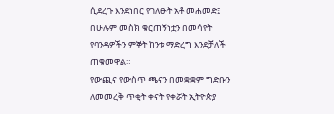ሲደረጉ እንደነበር የገለፁት አቶ መሐመድ፤ በሁሉም መስክ ቁርጠኝነቷን በመሳየት የባንዳዎችን ምኞት ከንቱ ማድረግ እንደቻለች ጠቁመዋል።
የውጪና የውስጥ ጫናን በመቋቋም ግድቡን ለመመረቅ ጥቂት ቀናት የቀሯት ኢትዮጵያ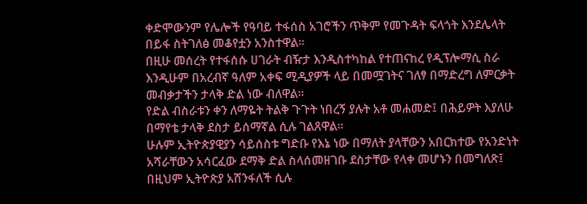ቀድሞውንም የሌሎች የዓባይ ተፋሰስ አገሮችን ጥቅም የመጉዳት ፍላጎት እንደሌላት በይፋ ስትገለፅ መቆየቷን አንስተዋል።
በዚሁ መሰረት የተፋሰሱ ሀገራት ብዥታ እንዲስተካከል የተጠናከረ የዲፕሎማሲ ስራ እንዲሁም በአረብኛ ዓለም አቀፍ ሚዲያዎች ላይ በመሟገትና ገለፃ በማድረግ ለምርቃት መብቃታችን ታላቅ ድል ነው ብለዋል።
የድል ብስራቱን ቀን ለማዬት ትልቅ ጉጉት ነበረኝ ያሉት አቶ መሐመድ፤ በሕይዎት እያለሁ በማየቴ ታላቅ ደስታ ይሰማኛል ሲሉ ገልጸዋል።
ሁሉም ኢትዮጵያዊያን ሳይሰስቱ ግድቡ የእኔ ነው በማለት ያላቸውን አበርክተው የአንድነት አሻራቸውን አሳርፈው ደማቅ ድል ስላሰመዘገቡ ደስታቸው የላቀ መሆኑን በመግለጽ፤ በዚህም ኢትዮጵያ አሸንፋለች ሲሉ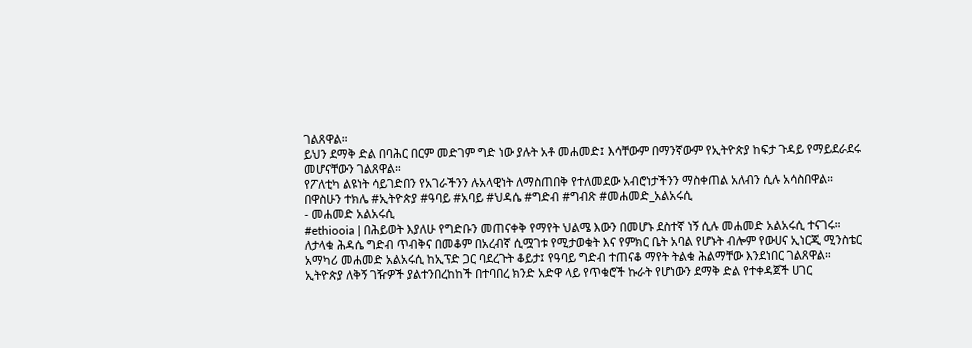ገልጸዋል።
ይህን ደማቅ ድል በባሕር በርም መድገም ግድ ነው ያሉት አቶ መሐመድ፤ እሳቸውም በማንኛውም የኢትዮጵያ ከፍታ ጉዳይ የማይደራደሩ መሆናቸውን ገልጸዋል።
የፖለቲካ ልዩነት ሳይገድበን የአገራችንን ሉአላዊነት ለማስጠበቅ የተለመደው አብሮነታችንን ማስቀጠል አለብን ሲሉ አሳስበዋል።
በዋስሁን ተክሌ #ኢትዮጵያ #ዓባይ #አባይ #ህዳሴ #ግድብ #ግብጽ #መሐመድ_አልአሩሲ
- መሐመድ አልአሩሲ
#ethiooia | በሕይወት እያለሁ የግድቡን መጠናቀቅ የማየት ህልሜ እውን በመሆኑ ደስተኛ ነኝ ሲሉ መሐመድ አልአሩሲ ተናገሩ።
ለታላቁ ሕዳሴ ግድብ ጥብቅና በመቆም በአረብኛ ሲሟገቱ የሚታወቁት እና የምክር ቤት አባል የሆኑት ብሎም የውሀና ኢነርጂ ሚንስቴር አማካሪ መሐመድ አልአሩሲ ከኢፕድ ጋር ባደረጉት ቆይታ፤ የዓባይ ግድብ ተጠናቆ ማየት ትልቁ ሕልማቸው እንደነበር ገልጸዋል።
ኢትዮጵያ ለቅኝ ገዥዎች ያልተንበረከከች በተባበረ ክንድ አድዋ ላይ የጥቁሮች ኩራት የሆነውን ደማቅ ድል የተቀዳጀች ሀገር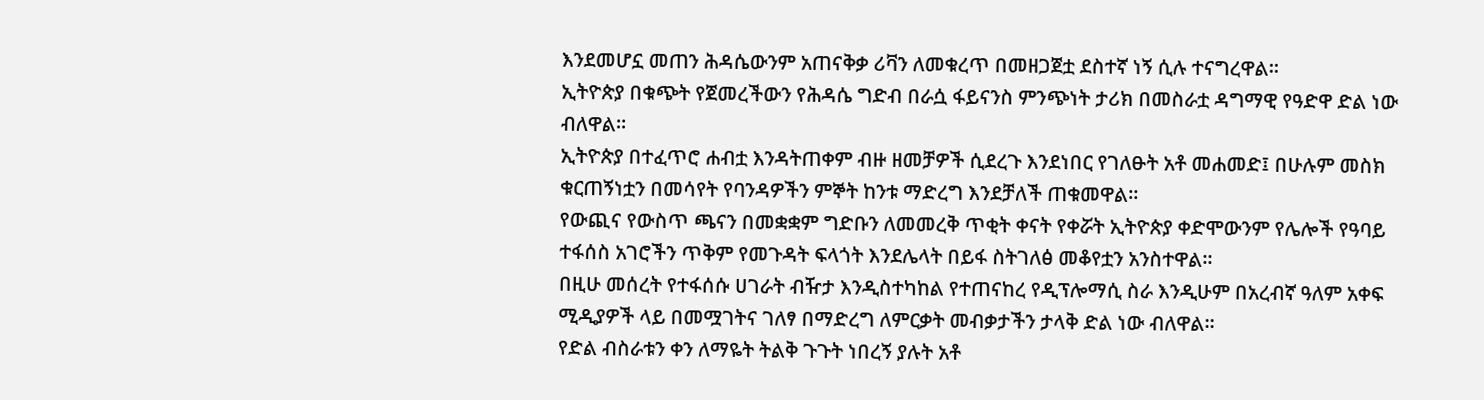እንደመሆኗ መጠን ሕዳሴውንም አጠናቅቃ ሪቫን ለመቁረጥ በመዘጋጀቷ ደስተኛ ነኝ ሲሉ ተናግረዋል።
ኢትዮጵያ በቁጭት የጀመረችውን የሕዳሴ ግድብ በራሷ ፋይናንስ ምንጭነት ታሪክ በመስራቷ ዳግማዊ የዓድዋ ድል ነው ብለዋል።
ኢትዮጵያ በተፈጥሮ ሐብቷ እንዳትጠቀም ብዙ ዘመቻዎች ሲደረጉ እንደነበር የገለፁት አቶ መሐመድ፤ በሁሉም መስክ ቁርጠኝነቷን በመሳየት የባንዳዎችን ምኞት ከንቱ ማድረግ እንደቻለች ጠቁመዋል።
የውጪና የውስጥ ጫናን በመቋቋም ግድቡን ለመመረቅ ጥቂት ቀናት የቀሯት ኢትዮጵያ ቀድሞውንም የሌሎች የዓባይ ተፋሰስ አገሮችን ጥቅም የመጉዳት ፍላጎት እንደሌላት በይፋ ስትገለፅ መቆየቷን አንስተዋል።
በዚሁ መሰረት የተፋሰሱ ሀገራት ብዥታ እንዲስተካከል የተጠናከረ የዲፕሎማሲ ስራ እንዲሁም በአረብኛ ዓለም አቀፍ ሚዲያዎች ላይ በመሟገትና ገለፃ በማድረግ ለምርቃት መብቃታችን ታላቅ ድል ነው ብለዋል።
የድል ብስራቱን ቀን ለማዬት ትልቅ ጉጉት ነበረኝ ያሉት አቶ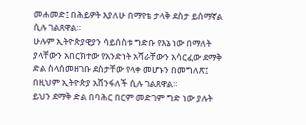መሐመድ፤ በሕይዎት እያለሁ በማየቴ ታላቅ ደስታ ይሰማኛል ሲሉ ገልጸዋል።
ሁሉም ኢትዮጵያዊያን ሳይሰስቱ ግድቡ የእኔ ነው በማለት ያላቸውን አበርክተው የአንድነት አሻራቸውን አሳርፈው ደማቅ ድል ስላሰመዘገቡ ደስታቸው የላቀ መሆኑን በመግለጽ፤ በዚህም ኢትዮጵያ አሸንፋለች ሲሉ ገልጸዋል።
ይህን ደማቅ ድል በባሕር በርም መድገም ግድ ነው ያሉት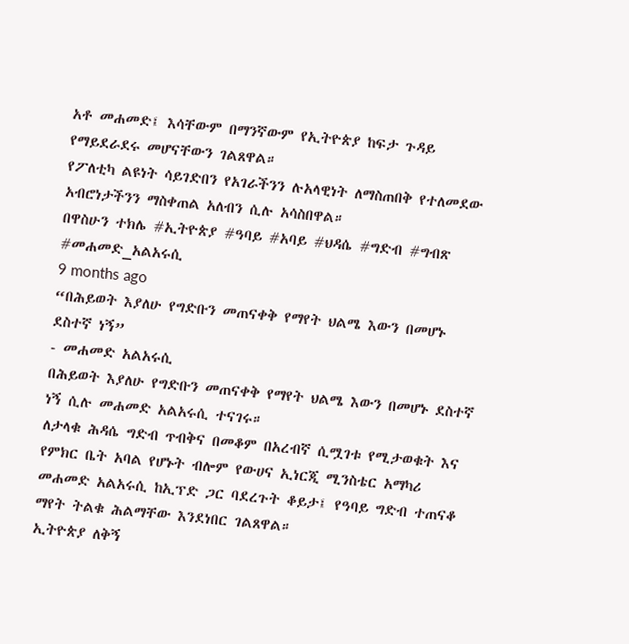አቶ መሐመድ፤ እሳቸውም በማንኛውም የኢትዮጵያ ከፍታ ጉዳይ የማይደራደሩ መሆናቸውን ገልጸዋል።
የፖለቲካ ልዩነት ሳይገድበን የአገራችንን ሉአላዊነት ለማስጠበቅ የተለመደው አብሮነታችንን ማስቀጠል አለብን ሲሉ አሳስበዋል።
በዋስሁን ተክሌ #ኢትዮጵያ #ዓባይ #አባይ #ህዳሴ #ግድብ #ግብጽ #መሐመድ_አልአሩሲ
9 months ago
“በሕይወት እያለሁ የግድቡን መጠናቀቅ የማየት ህልሜ እውን በመሆኑ ደስተኛ ነኝ”
- መሐመድ አልአሩሲ
በሕይወት እያለሁ የግድቡን መጠናቀቅ የማየት ህልሜ እውን በመሆኑ ደስተኛ ነኝ ሲሉ መሐመድ አልአሩሲ ተናገሩ።
ለታላቁ ሕዳሴ ግድብ ጥብቅና በመቆም በአረብኛ ሲሟገቱ የሚታወቁት እና የምክር ቤት አባል የሆኑት ብሎም የውሀና ኢነርጂ ሚንስቴር አማካሪ መሐመድ አልአሩሲ ከኢፕድ ጋር ባደረጉት ቆይታ፤ የዓባይ ግድብ ተጠናቆ ማየት ትልቁ ሕልማቸው እንደነበር ገልጸዋል።
ኢትዮጵያ ለቅኝ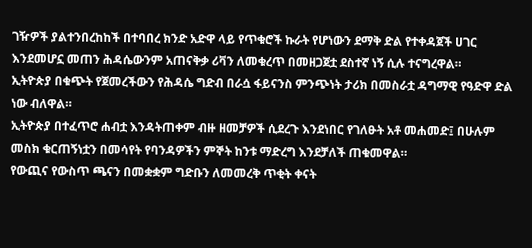ገዥዎች ያልተንበረከከች በተባበረ ክንድ አድዋ ላይ የጥቁሮች ኩራት የሆነውን ደማቅ ድል የተቀዳጀች ሀገር እንደመሆኗ መጠን ሕዳሴውንም አጠናቅቃ ሪቫን ለመቁረጥ በመዘጋጀቷ ደስተኛ ነኝ ሲሉ ተናግረዋል።
ኢትዮጵያ በቁጭት የጀመረችውን የሕዳሴ ግድብ በራሷ ፋይናንስ ምንጭነት ታሪክ በመስራቷ ዳግማዊ የዓድዋ ድል ነው ብለዋል።
ኢትዮጵያ በተፈጥሮ ሐብቷ እንዳትጠቀም ብዙ ዘመቻዎች ሲደረጉ እንደነበር የገለፁት አቶ መሐመድ፤ በሁሉም መስክ ቁርጠኝነቷን በመሳየት የባንዳዎችን ምኞት ከንቱ ማድረግ እንደቻለች ጠቁመዋል።
የውጪና የውስጥ ጫናን በመቋቋም ግድቡን ለመመረቅ ጥቂት ቀናት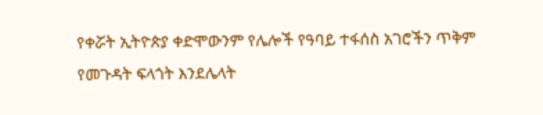የቀሯት ኢትዮጵያ ቀድሞውንም የሌሎች የዓባይ ተፋሰስ አገሮችን ጥቅም የመጉዳት ፍላጎት እንደሌላት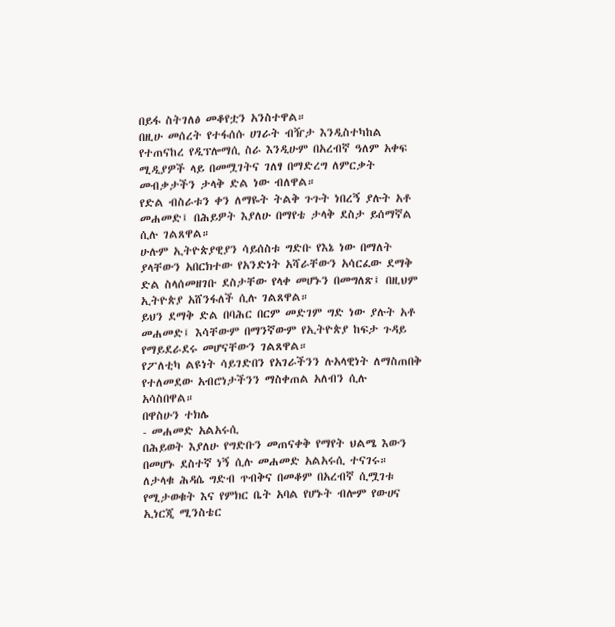በይፋ ስትገለፅ መቆየቷን አንስተዋል።
በዚሁ መሰረት የተፋሰሱ ሀገራት ብዥታ እንዲስተካከል የተጠናከረ የዲፕሎማሲ ስራ እንዲሁም በአረብኛ ዓለም አቀፍ ሚዲያዎች ላይ በመሟገትና ገለፃ በማድረግ ለምርቃት መብቃታችን ታላቅ ድል ነው ብለዋል።
የድል ብስራቱን ቀን ለማዬት ትልቅ ጉጉት ነበረኝ ያሉት አቶ መሐመድ፤ በሕይዎት እያለሁ በማየቴ ታላቅ ደስታ ይሰማኛል ሲሉ ገልጸዋል።
ሁሉም ኢትዮጵያዊያን ሳይሰስቱ ግድቡ የእኔ ነው በማለት ያላቸውን አበርክተው የአንድነት አሻራቸውን አሳርፈው ደማቅ ድል ስላሰመዘገቡ ደስታቸው የላቀ መሆኑን በመግለጽ፤ በዚህም ኢትዮጵያ አሸንፋለች ሲሉ ገልጸዋል።
ይህን ደማቅ ድል በባሕር በርም መድገም ግድ ነው ያሉት አቶ መሐመድ፤ እሳቸውም በማንኛውም የኢትዮጵያ ከፍታ ጉዳይ የማይደራደሩ መሆናቸውን ገልጸዋል።
የፖለቲካ ልዩነት ሳይገድበን የአገራችንን ሉአላዊነት ለማስጠበቅ የተለመደው አብሮነታችንን ማስቀጠል አለብን ሲሉ አሳስበዋል።
በዋስሁን ተክሌ
- መሐመድ አልአሩሲ
በሕይወት እያለሁ የግድቡን መጠናቀቅ የማየት ህልሜ እውን በመሆኑ ደስተኛ ነኝ ሲሉ መሐመድ አልአሩሲ ተናገሩ።
ለታላቁ ሕዳሴ ግድብ ጥብቅና በመቆም በአረብኛ ሲሟገቱ የሚታወቁት እና የምክር ቤት አባል የሆኑት ብሎም የውሀና ኢነርጂ ሚንስቴር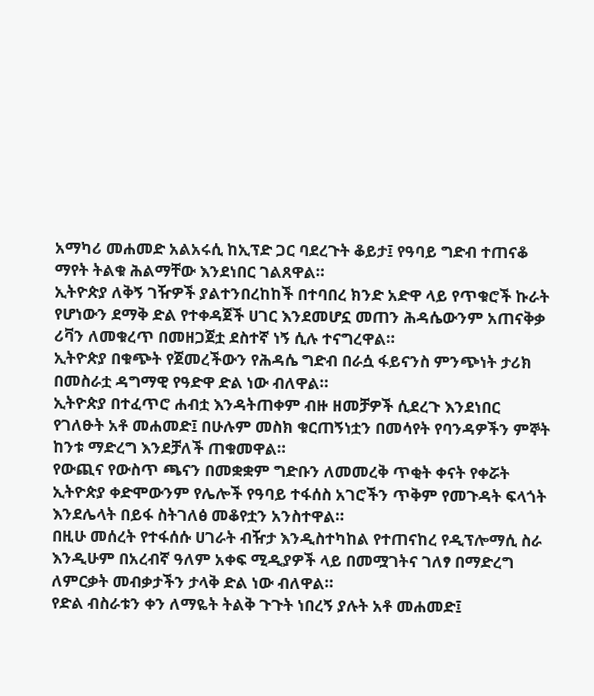አማካሪ መሐመድ አልአሩሲ ከኢፕድ ጋር ባደረጉት ቆይታ፤ የዓባይ ግድብ ተጠናቆ ማየት ትልቁ ሕልማቸው እንደነበር ገልጸዋል።
ኢትዮጵያ ለቅኝ ገዥዎች ያልተንበረከከች በተባበረ ክንድ አድዋ ላይ የጥቁሮች ኩራት የሆነውን ደማቅ ድል የተቀዳጀች ሀገር እንደመሆኗ መጠን ሕዳሴውንም አጠናቅቃ ሪቫን ለመቁረጥ በመዘጋጀቷ ደስተኛ ነኝ ሲሉ ተናግረዋል።
ኢትዮጵያ በቁጭት የጀመረችውን የሕዳሴ ግድብ በራሷ ፋይናንስ ምንጭነት ታሪክ በመስራቷ ዳግማዊ የዓድዋ ድል ነው ብለዋል።
ኢትዮጵያ በተፈጥሮ ሐብቷ እንዳትጠቀም ብዙ ዘመቻዎች ሲደረጉ እንደነበር የገለፁት አቶ መሐመድ፤ በሁሉም መስክ ቁርጠኝነቷን በመሳየት የባንዳዎችን ምኞት ከንቱ ማድረግ እንደቻለች ጠቁመዋል።
የውጪና የውስጥ ጫናን በመቋቋም ግድቡን ለመመረቅ ጥቂት ቀናት የቀሯት ኢትዮጵያ ቀድሞውንም የሌሎች የዓባይ ተፋሰስ አገሮችን ጥቅም የመጉዳት ፍላጎት እንደሌላት በይፋ ስትገለፅ መቆየቷን አንስተዋል።
በዚሁ መሰረት የተፋሰሱ ሀገራት ብዥታ እንዲስተካከል የተጠናከረ የዲፕሎማሲ ስራ እንዲሁም በአረብኛ ዓለም አቀፍ ሚዲያዎች ላይ በመሟገትና ገለፃ በማድረግ ለምርቃት መብቃታችን ታላቅ ድል ነው ብለዋል።
የድል ብስራቱን ቀን ለማዬት ትልቅ ጉጉት ነበረኝ ያሉት አቶ መሐመድ፤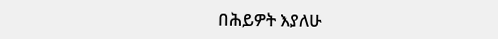በሕይዎት እያለሁ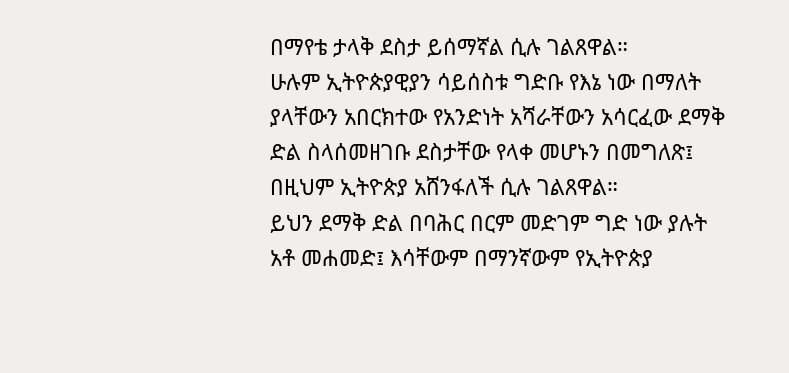በማየቴ ታላቅ ደስታ ይሰማኛል ሲሉ ገልጸዋል።
ሁሉም ኢትዮጵያዊያን ሳይሰስቱ ግድቡ የእኔ ነው በማለት ያላቸውን አበርክተው የአንድነት አሻራቸውን አሳርፈው ደማቅ ድል ስላሰመዘገቡ ደስታቸው የላቀ መሆኑን በመግለጽ፤ በዚህም ኢትዮጵያ አሸንፋለች ሲሉ ገልጸዋል።
ይህን ደማቅ ድል በባሕር በርም መድገም ግድ ነው ያሉት አቶ መሐመድ፤ እሳቸውም በማንኛውም የኢትዮጵያ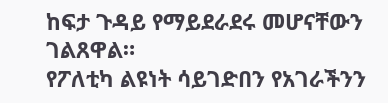ከፍታ ጉዳይ የማይደራደሩ መሆናቸውን ገልጸዋል።
የፖለቲካ ልዩነት ሳይገድበን የአገራችንን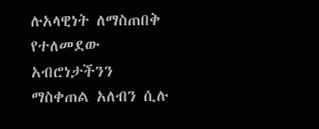ሉአላዊነት ለማስጠበቅ የተለመደው አብሮነታችንን ማስቀጠል አለብን ሲሉ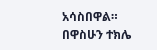አሳስበዋል።
በዋስሁን ተክሌ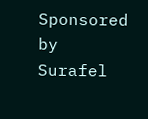Sponsored by
Surafel